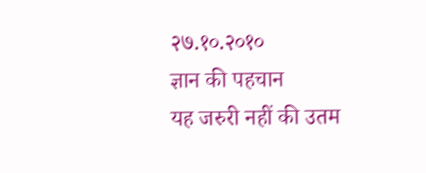२७.१०.२०१०
ज्ञान की पहचान
यह जरुरी नहीं की उतम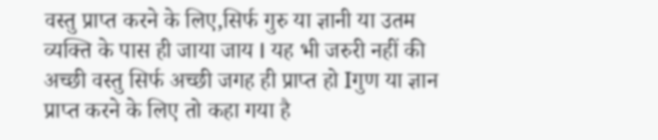वस्तु प्राप्त करने के लिए,सिर्फ गुरु या ज्ञानी या उतम व्यक्ति के पास ही जाया जाय I यह भी जरुरी नहीं की अच्छी वस्तु सिर्फ अच्छी जगह ही प्राप्त हो Iगुण या ज्ञान प्राप्त करने के लिए तो कहा गया है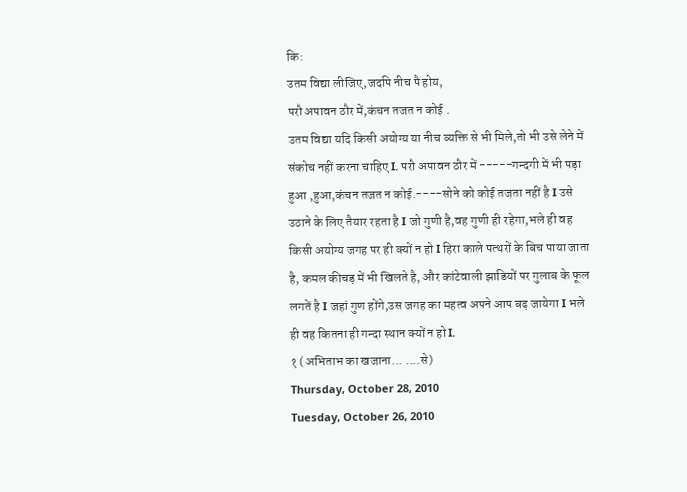कि:
उतम विद्या लीजिए,जदपि नीच पै होय,
परौ अपावन ठौर में,कंचन तजत न कोई .
उतम विद्या यदि किसी अयोग्य या नीच व्यक्ति से भी मिले,तो भी उसे लेने में संकोच नहीं करना चाहिए I. परौ अपावन ठौर में -----गन्दगी में भी पड़ा हुआ ,हुआ,कंचन तजत न कोई.----सोने को कोई तजता नहीं है I उसे उठाने के लिए तैयार रहता है I जो गुणी है,वह गुणी ही रहेगा,भले ही वह किसी अयोग्य जगह पर ही क्यों न हो I हिरा काले पत्थरों के बिच पाया जाता है, कमल कीचड़ में भी खिलते है, और कांटेवाली झाडियों पर गुलाब के फूल लगतें है I जहां गुण होंगे,उस जगह का महत्व अपने आप बढ़ जायेगा I भले ही वह कितना ही गन्दा स्थान क्यों न हो I.
१ (अभिताभ का खजाना... ....से)
Thursday, October 28, 2010
Tuesday, October 26, 2010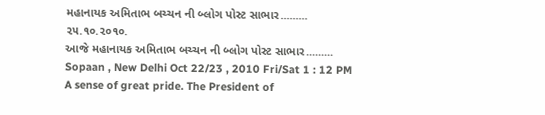મહાનાયક અમિતાભ બચ્ચન ની બ્લોગ પોસ્ટ સાભાર.........
૨૫.૧૦.૨૦૧૦.
આજે મહાનાયક અમિતાભ બચ્ચન ની બ્લોગ પોસ્ટ સાભાર.........
Sopaan , New Delhi Oct 22/23 , 2010 Fri/Sat 1 : 12 PM
A sense of great pride. The President of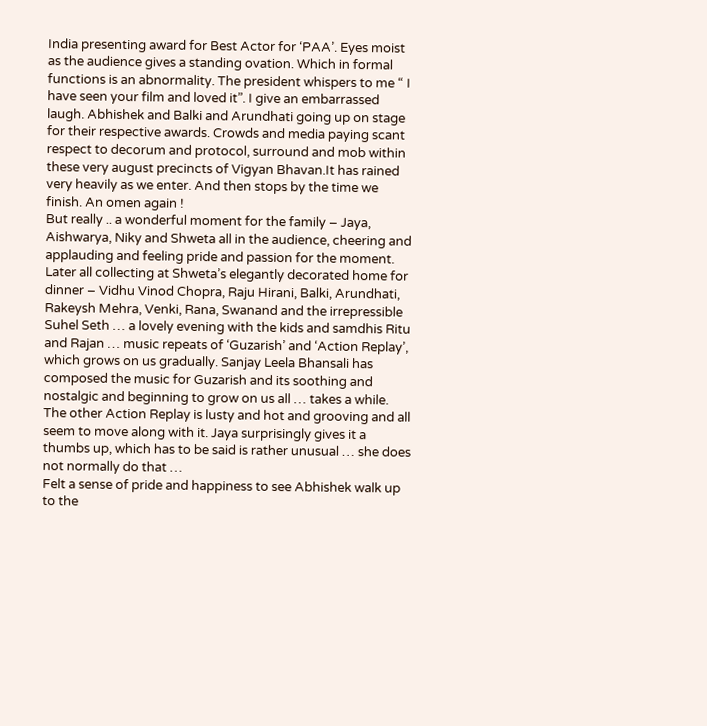India presenting award for Best Actor for ‘PAA’. Eyes moist as the audience gives a standing ovation. Which in formal functions is an abnormality. The president whispers to me “ I have seen your film and loved it”. I give an embarrassed laugh. Abhishek and Balki and Arundhati going up on stage for their respective awards. Crowds and media paying scant respect to decorum and protocol, surround and mob within these very august precincts of Vigyan Bhavan.It has rained very heavily as we enter. And then stops by the time we finish. An omen again !
But really .. a wonderful moment for the family – Jaya, Aishwarya, Niky and Shweta all in the audience, cheering and applauding and feeling pride and passion for the moment.
Later all collecting at Shweta’s elegantly decorated home for dinner – Vidhu Vinod Chopra, Raju Hirani, Balki, Arundhati, Rakeysh Mehra, Venki, Rana, Swanand and the irrepressible Suhel Seth … a lovely evening with the kids and samdhis Ritu and Rajan … music repeats of ‘Guzarish’ and ‘Action Replay’, which grows on us gradually. Sanjay Leela Bhansali has composed the music for Guzarish and its soothing and nostalgic and beginning to grow on us all … takes a while. The other Action Replay is lusty and hot and grooving and all seem to move along with it. Jaya surprisingly gives it a thumbs up, which has to be said is rather unusual … she does not normally do that …
Felt a sense of pride and happiness to see Abhishek walk up to the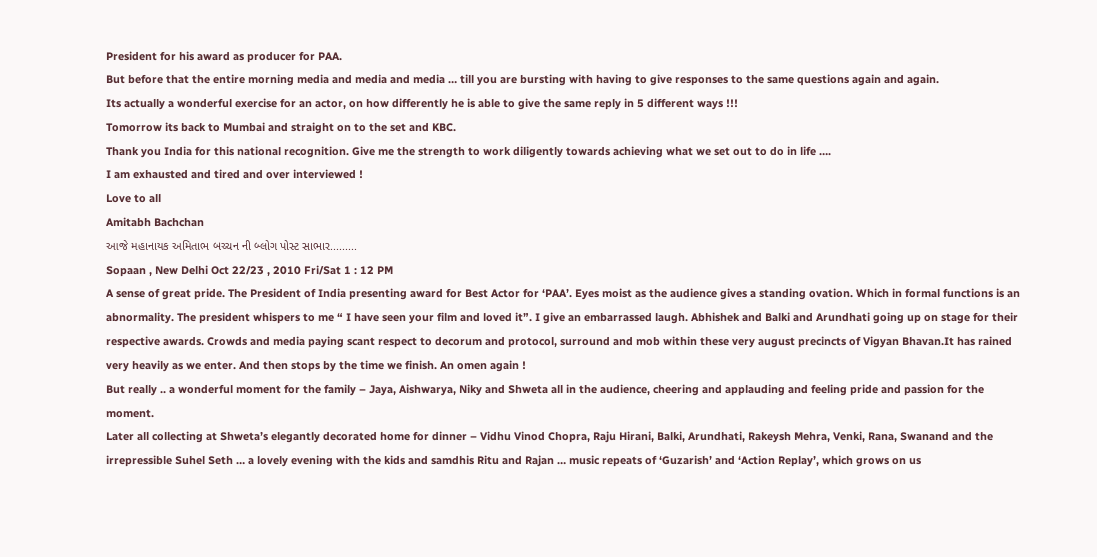President for his award as producer for PAA.
But before that the entire morning media and media and media … till you are bursting with having to give responses to the same questions again and again.
Its actually a wonderful exercise for an actor, on how differently he is able to give the same reply in 5 different ways !!!
Tomorrow its back to Mumbai and straight on to the set and KBC.
Thank you India for this national recognition. Give me the strength to work diligently towards achieving what we set out to do in life ….
I am exhausted and tired and over interviewed !
Love to all
Amitabh Bachchan
આજે મહાનાયક અમિતાભ બચ્ચન ની બ્લોગ પોસ્ટ સાભાર.........
Sopaan , New Delhi Oct 22/23 , 2010 Fri/Sat 1 : 12 PM
A sense of great pride. The President of India presenting award for Best Actor for ‘PAA’. Eyes moist as the audience gives a standing ovation. Which in formal functions is an abnormality. The president whispers to me “ I have seen your film and loved it”. I give an embarrassed laugh. Abhishek and Balki and Arundhati going up on stage for their respective awards. Crowds and media paying scant respect to decorum and protocol, surround and mob within these very august precincts of Vigyan Bhavan.It has rained very heavily as we enter. And then stops by the time we finish. An omen again !
But really .. a wonderful moment for the family – Jaya, Aishwarya, Niky and Shweta all in the audience, cheering and applauding and feeling pride and passion for the moment.
Later all collecting at Shweta’s elegantly decorated home for dinner – Vidhu Vinod Chopra, Raju Hirani, Balki, Arundhati, Rakeysh Mehra, Venki, Rana, Swanand and the irrepressible Suhel Seth … a lovely evening with the kids and samdhis Ritu and Rajan … music repeats of ‘Guzarish’ and ‘Action Replay’, which grows on us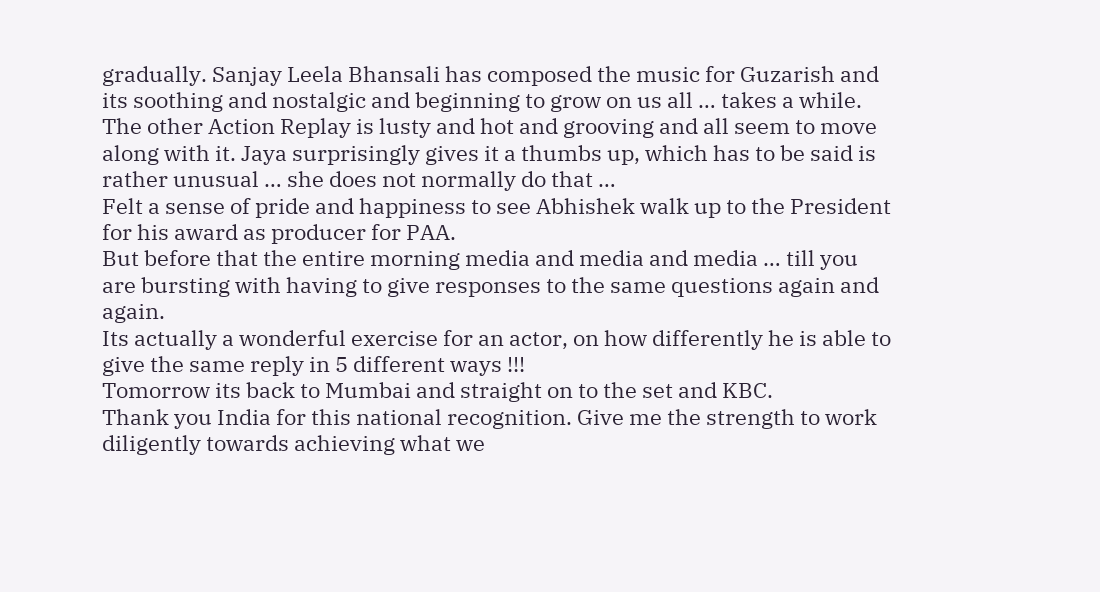gradually. Sanjay Leela Bhansali has composed the music for Guzarish and its soothing and nostalgic and beginning to grow on us all … takes a while. The other Action Replay is lusty and hot and grooving and all seem to move along with it. Jaya surprisingly gives it a thumbs up, which has to be said is rather unusual … she does not normally do that …
Felt a sense of pride and happiness to see Abhishek walk up to the President for his award as producer for PAA.
But before that the entire morning media and media and media … till you are bursting with having to give responses to the same questions again and again.
Its actually a wonderful exercise for an actor, on how differently he is able to give the same reply in 5 different ways !!!
Tomorrow its back to Mumbai and straight on to the set and KBC.
Thank you India for this national recognition. Give me the strength to work diligently towards achieving what we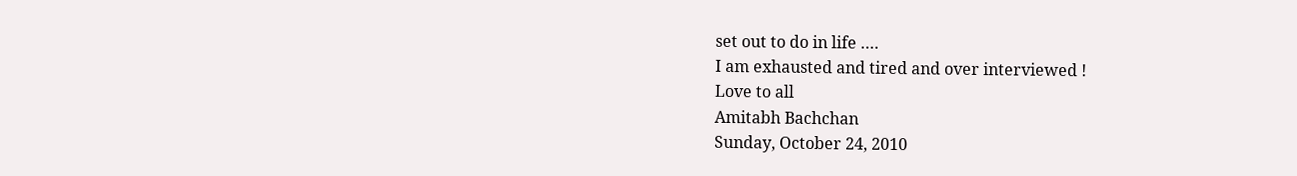set out to do in life ….
I am exhausted and tired and over interviewed !
Love to all
Amitabh Bachchan
Sunday, October 24, 2010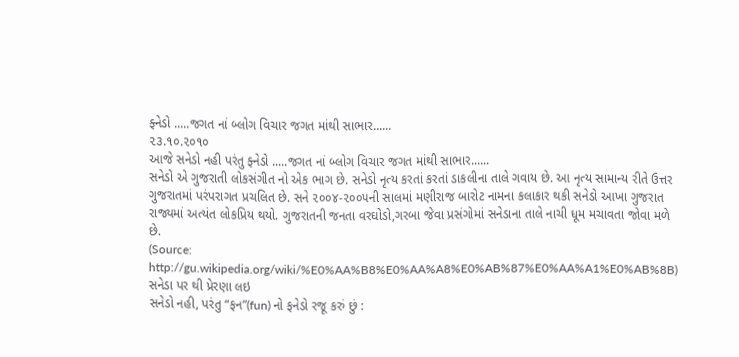ફ્નેડો .....જગત નાં બ્લોગ વિચાર જગત માંથી સાભાર......
૨૩.૧૦.૨૦૧૦
આજે સનેડો નહી પરંતુ ફ્નેડો .....જગત નાં બ્લોગ વિચાર જગત માંથી સાભાર......
સનેડો એ ગુજરાતી લોકસંગીત નો એક ભાગ છે. સનેડો નૃત્ય કરતાં કરતાં ડાકલીના તાલે ગવાય છે. આ નૃત્ય સામાન્ય રીતે ઉત્તર ગુજરાતમાં પરંપરાગત પ્રચલિત છે. સને ૨૦૦૪-૨૦૦૫ની સાલમાં મણીરાજ બારોટ નામના કલાકાર થકી સનેડો આખા ગુજરાત રાજ્યમાં અત્યંત લોકપ્રિય થયો. ગુજરાતની જનતા વરઘોડો,ગરબા જેવા પ્રસંગોમાં સનેડાના તાલે નાચી ધૂમ મચાવતા જોવા મળે છે.
(Source: http://gu.wikipedia.org/wiki/%E0%AA%B8%E0%AA%A8%E0%AB%87%E0%AA%A1%E0%AB%8B)
સનેડા પર થી પ્રેરણા લઇ
સનેડો નહી, પરંતુ “ફન”(fun) નો ફનેડો રજૂ કરું છું :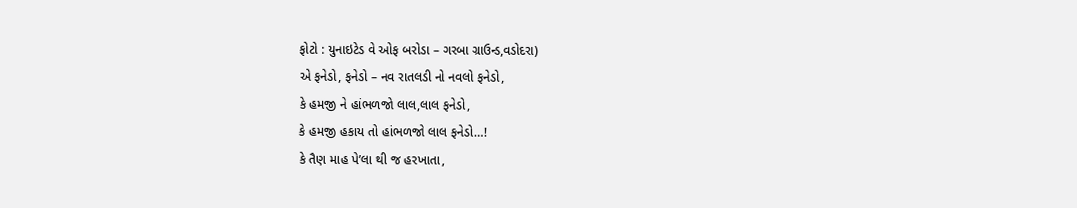ફોટો : યુનાઇટેડ વે ઓફ બરોડા – ગરબા ગ્રાઉન્ડ,વડોદરા)
એ ફનેડો, ફનેડો – નવ રાતલડી નો નવલો ફનેડો,
કે હમજી ને હાંભળજો લાલ,લાલ ફનેડો,
કે હમજી હકાય તો હાંભળજો લાલ ફનેડો…!
કે તૈણ માહ પે’લા થી જ હરખાતા,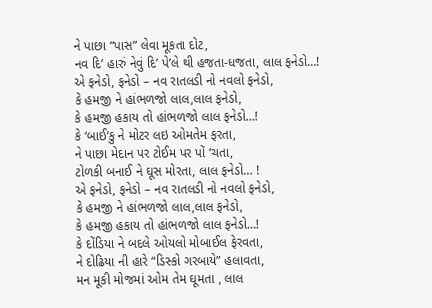ને પાછા “પાસ” લેવા મૂકતા દોટ,
નવ દિ’ હારું નેવું દિ’ પે’લે થી હજતા-ધજતા, લાલ ફનેડો…!
એ ફનેડો, ફનેડો – નવ રાતલડી નો નવલો ફનેડો,
કે હમજી ને હાંભળજો લાલ,લાલ ફનેડો,
કે હમજી હકાય તો હાંભળજો લાલ ફનેડો…!
કે ‘બાઈ’કુ ને મોટર લઇ ઓમતેમ ફરતા,
ને પાછા મેદાન પર ટોઈમ પર પોં ‘ચતા,
ટોળકી બનાઈ ને ઘૂસ મોરતા, લાલ ફનેડો… !
એ ફનેડો, ફનેડો – નવ રાતલડી નો નવલો ફનેડો,
કે હમજી ને હાંભળજો લાલ,લાલ ફનેડો,
કે હમજી હકાય તો હાંભળજો લાલ ફનેડો…!
કે દોંડિયા ને બદલે ઓયલો મોબાઈલ ફેરવતા,
ને દોઢિયા ની હારે “ડિસ્કો ગરબાયે” હલાવતા,
મન મૂકી મોજમાં ઓમ તેમ ઘૂમતા , લાલ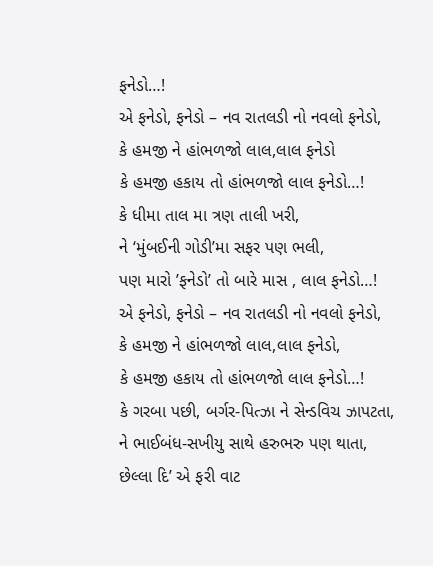ફનેડો…!
એ ફનેડો, ફનેડો – નવ રાતલડી નો નવલો ફનેડો,
કે હમજી ને હાંભળજો લાલ,લાલ ફનેડો
કે હમજી હકાય તો હાંભળજો લાલ ફનેડો…!
કે ધીમા તાલ મા ત્રણ તાલી ખરી,
ને ‘મુંબઈની ગોડી’મા સફર પણ ભલી,
પણ મારો ’ફનેડો’ તો બારે માસ , લાલ ફનેડો…!
એ ફનેડો, ફનેડો – નવ રાતલડી નો નવલો ફનેડો,
કે હમજી ને હાંભળજો લાલ,લાલ ફનેડો,
કે હમજી હકાય તો હાંભળજો લાલ ફનેડો…!
કે ગરબા પછી, બર્ગર-પિત્ઝા ને સેન્ડવિચ ઝાપટતા,
ને ભાઈબંધ-સખીયુ સાથે હરુભરુ પણ થાતા,
છેલ્લા દિ’ એ ફરી વાટ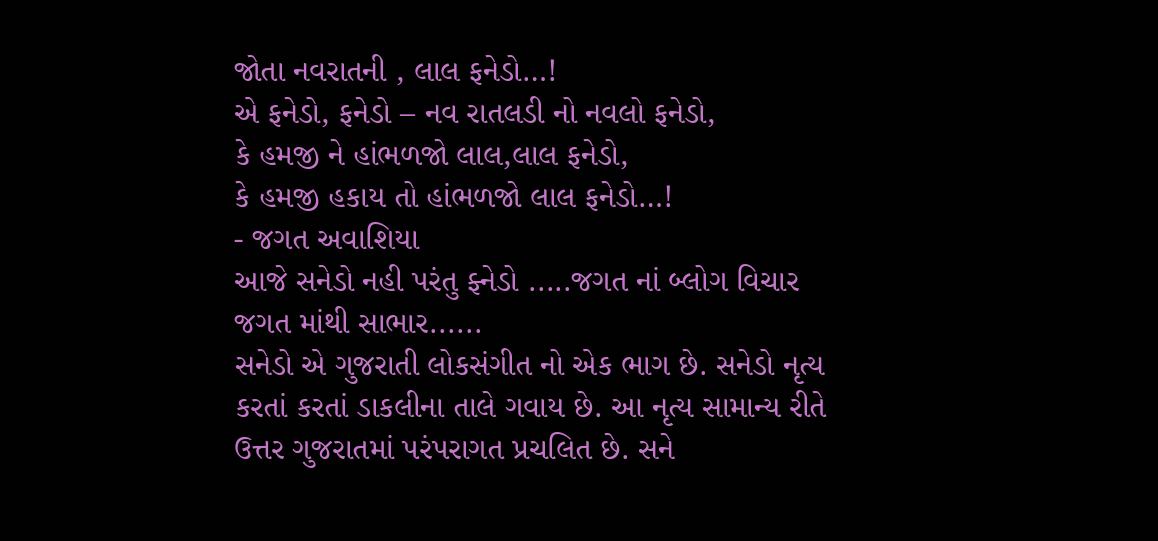જોતા નવરાતની , લાલ ફનેડો…!
એ ફનેડો, ફનેડો – નવ રાતલડી નો નવલો ફનેડો,
કે હમજી ને હાંભળજો લાલ,લાલ ફનેડો,
કે હમજી હકાય તો હાંભળજો લાલ ફનેડો…!
- જગત અવાશિયા
આજે સનેડો નહી પરંતુ ફ્નેડો .....જગત નાં બ્લોગ વિચાર જગત માંથી સાભાર......
સનેડો એ ગુજરાતી લોકસંગીત નો એક ભાગ છે. સનેડો નૃત્ય કરતાં કરતાં ડાકલીના તાલે ગવાય છે. આ નૃત્ય સામાન્ય રીતે ઉત્તર ગુજરાતમાં પરંપરાગત પ્રચલિત છે. સને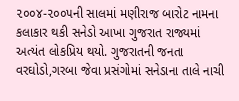૨૦૦૪-૨૦૦૫ની સાલમાં મણીરાજ બારોટ નામના કલાકાર થકી સનેડો આખા ગુજરાત રાજ્યમાં અત્યંત લોકપ્રિય થયો. ગુજરાતની જનતા વરઘોડો,ગરબા જેવા પ્રસંગોમાં સનેડાના તાલે નાચી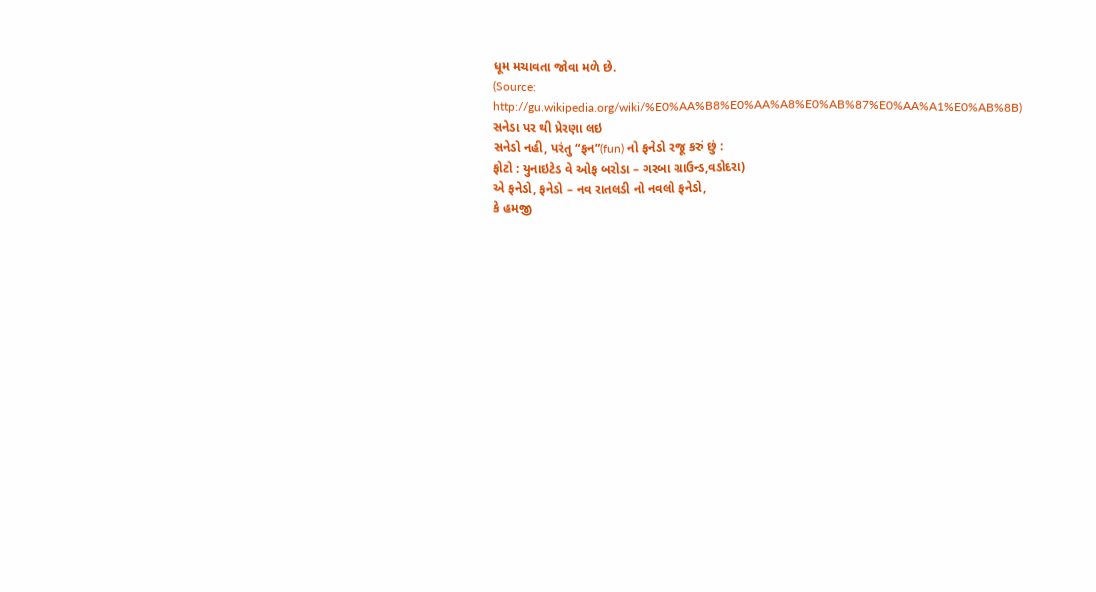ધૂમ મચાવતા જોવા મળે છે.
(Source: http://gu.wikipedia.org/wiki/%E0%AA%B8%E0%AA%A8%E0%AB%87%E0%AA%A1%E0%AB%8B)
સનેડા પર થી પ્રેરણા લઇ
સનેડો નહી, પરંતુ “ફન”(fun) નો ફનેડો રજૂ કરું છું :
ફોટો : યુનાઇટેડ વે ઓફ બરોડા – ગરબા ગ્રાઉન્ડ,વડોદરા)
એ ફનેડો, ફનેડો – નવ રાતલડી નો નવલો ફનેડો,
કે હમજી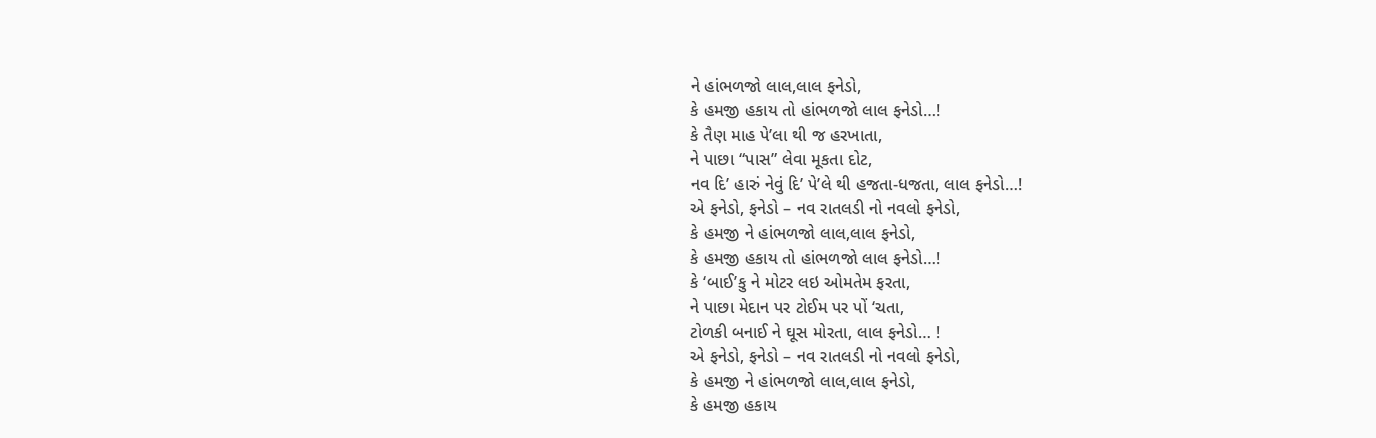ને હાંભળજો લાલ,લાલ ફનેડો,
કે હમજી હકાય તો હાંભળજો લાલ ફનેડો…!
કે તૈણ માહ પે’લા થી જ હરખાતા,
ને પાછા “પાસ” લેવા મૂકતા દોટ,
નવ દિ’ હારું નેવું દિ’ પે’લે થી હજતા-ધજતા, લાલ ફનેડો…!
એ ફનેડો, ફનેડો – નવ રાતલડી નો નવલો ફનેડો,
કે હમજી ને હાંભળજો લાલ,લાલ ફનેડો,
કે હમજી હકાય તો હાંભળજો લાલ ફનેડો…!
કે ‘બાઈ’કુ ને મોટર લઇ ઓમતેમ ફરતા,
ને પાછા મેદાન પર ટોઈમ પર પોં ‘ચતા,
ટોળકી બનાઈ ને ઘૂસ મોરતા, લાલ ફનેડો… !
એ ફનેડો, ફનેડો – નવ રાતલડી નો નવલો ફનેડો,
કે હમજી ને હાંભળજો લાલ,લાલ ફનેડો,
કે હમજી હકાય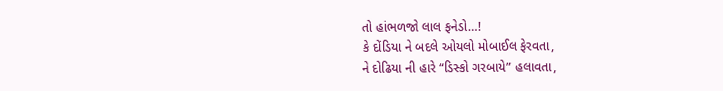તો હાંભળજો લાલ ફનેડો…!
કે દોંડિયા ને બદલે ઓયલો મોબાઈલ ફેરવતા,
ને દોઢિયા ની હારે “ડિસ્કો ગરબાયે” હલાવતા,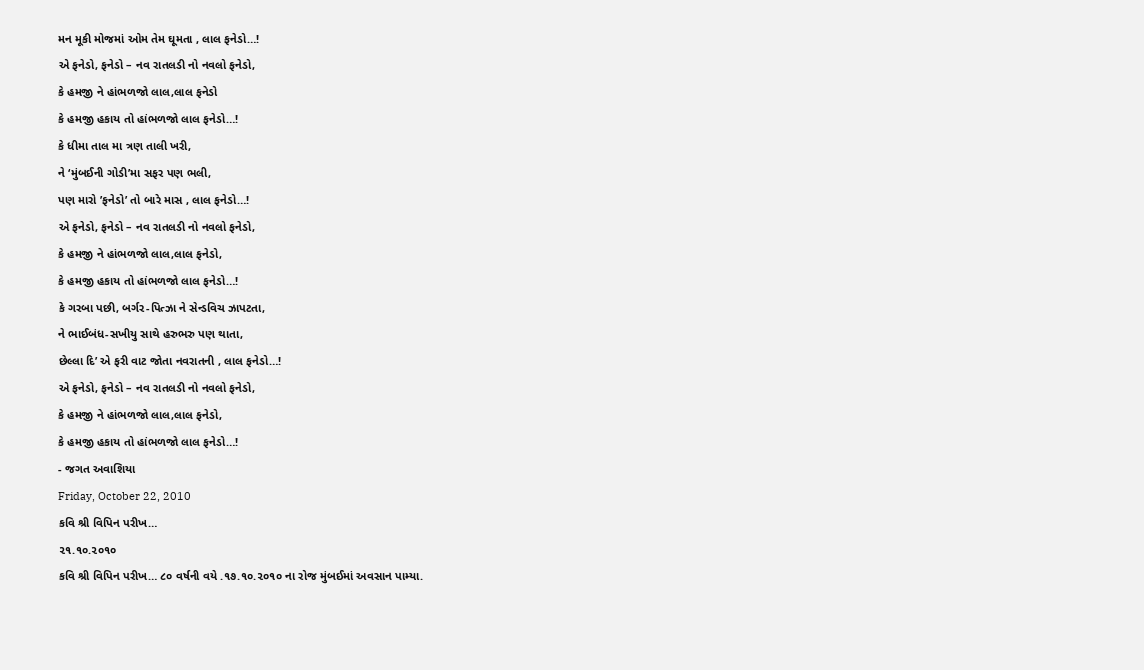મન મૂકી મોજમાં ઓમ તેમ ઘૂમતા , લાલ ફનેડો…!
એ ફનેડો, ફનેડો – નવ રાતલડી નો નવલો ફનેડો,
કે હમજી ને હાંભળજો લાલ,લાલ ફનેડો
કે હમજી હકાય તો હાંભળજો લાલ ફનેડો…!
કે ધીમા તાલ મા ત્રણ તાલી ખરી,
ને ‘મુંબઈની ગોડી’મા સફર પણ ભલી,
પણ મારો ’ફનેડો’ તો બારે માસ , લાલ ફનેડો…!
એ ફનેડો, ફનેડો – નવ રાતલડી નો નવલો ફનેડો,
કે હમજી ને હાંભળજો લાલ,લાલ ફનેડો,
કે હમજી હકાય તો હાંભળજો લાલ ફનેડો…!
કે ગરબા પછી, બર્ગર-પિત્ઝા ને સેન્ડવિચ ઝાપટતા,
ને ભાઈબંધ-સખીયુ સાથે હરુભરુ પણ થાતા,
છેલ્લા દિ’ એ ફરી વાટ જોતા નવરાતની , લાલ ફનેડો…!
એ ફનેડો, ફનેડો – નવ રાતલડી નો નવલો ફનેડો,
કે હમજી ને હાંભળજો લાલ,લાલ ફનેડો,
કે હમજી હકાય તો હાંભળજો લાલ ફનેડો…!
- જગત અવાશિયા
Friday, October 22, 2010
કવિ શ્રી વિપિન પરીખ…
૨૧.૧૦.૨૦૧૦
કવિ શ્રી વિપિન પરીખ… ૮૦ વર્ષની વયે .૧૭.૧૦.૨૦૧૦ ના રોજ મુંબઈમાં અવસાન પામ્યા.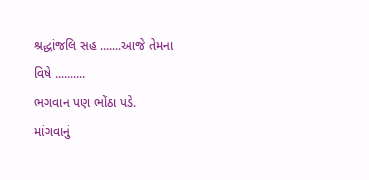શ્રદ્ધાંજલિ સહ .......આજે તેમના વિષે ..........
ભગવાન પણ ભોંઠા પડે.
માંગવાનું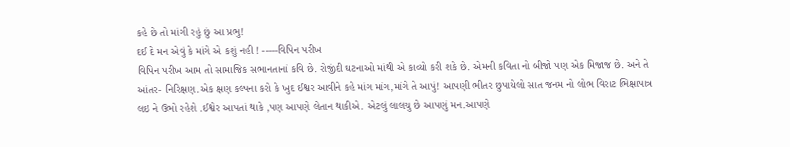કહે છે તો માંગી રહું છું આ પ્રભુ!
દઈ દે મન એવું કે માંગે એ કશું નહી ! -----વિપિન પરીખ
વિપિન પરીખ આમ તો સામાજિક સભાનતાનાં કવિ છે. રોજીંદી ઘટનાઓ માંથી એ કાવ્યો કરી શકે છે. એમની કવિતા નો બીજો પણ એક મિજાજ છે. અને તે આંતર- નિરિક્ષણ.એક ક્ષણ કલ્પના કરો કે ખુદ ઈશ્વર આવીને કહે માંગ માંગ,માંગે તે આપું! આપણી ભીતર છુપાયેલો સાત જનમ નો લોભ વિરાટ ભિક્ષાપાત્ર લઇ ને ઉભો રહેશે .ઈશ્વેર આપતાં થાકે ,પણ આપણે લેતાન થાકીએ. એટલું લાલચુ છે આપણું મન.આપણે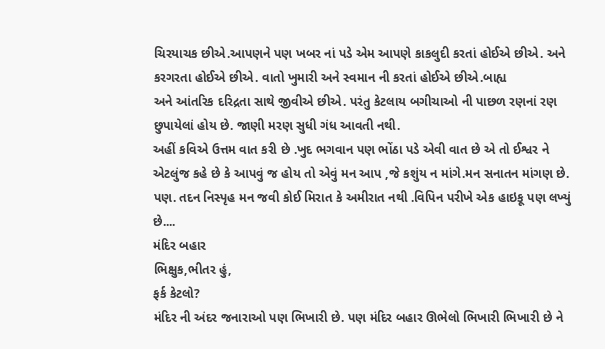ચિરયાચક છીએ.આપણને પણ ખબર નાં પડે એમ આપણે કાકલુદી કરતાં હોઈએ છીએ. અને કરગરતા હોઈએ છીએ. વાતો ખુમારી અને સ્વમાન ની કરતાં હોઈએ છીએ.બાહ્ય
અને આંતરિક દરિદ્રતા સાથે જીવીએ છીએ. પરંતુ કેટલાય બગીચાઓ ની પાછળ રણનાં રણ છુપાયેલાં હોય છે. જાણી મરણ સુધી ગંધ આવતી નથી.
અહીં કવિએ ઉત્તમ વાત કરી છે .ખુદ ભગવાન પણ ભોંઠા પડે એવી વાત છે એ તો ઈશ્વર ને એટલુંજ કહે છે કે આપવું જ હોય તો એવું મન આપ ,જે કશુંય ન માંગે.મન સનાતન માંગણ છે. પણ. તદન નિસ્પૃહ મન જવી કોઈ મિરાત કે અમીરાત નથી .વિપિન પરીખે એક હાઇકૂ પણ લખ્યું છે....
મંદિર બહાર
ભિક્ષુક,ભીતર હું,
ફર્ક કેટલો?
મંદિર ની અંદર જનારાઓ પણ ભિખારી છે. પણ મંદિર બહાર ઊભેલો ભિખારી ભિખારી છે ને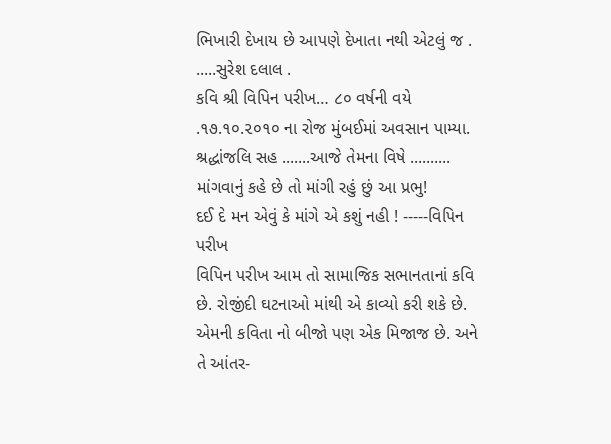ભિખારી દેખાય છે આપણે દેખાતા નથી એટલું જ .
.....સુરેશ દલાલ .
કવિ શ્રી વિપિન પરીખ… ૮૦ વર્ષની વયે .૧૭.૧૦.૨૦૧૦ ના રોજ મુંબઈમાં અવસાન પામ્યા. શ્રદ્ધાંજલિ સહ .......આજે તેમના વિષે ..........
માંગવાનું કહે છે તો માંગી રહું છું આ પ્રભુ!
દઈ દે મન એવું કે માંગે એ કશું નહી ! -----વિપિન પરીખ
વિપિન પરીખ આમ તો સામાજિક સભાનતાનાં કવિ છે. રોજીંદી ઘટનાઓ માંથી એ કાવ્યો કરી શકે છે. એમની કવિતા નો બીજો પણ એક મિજાજ છે. અને તે આંતર-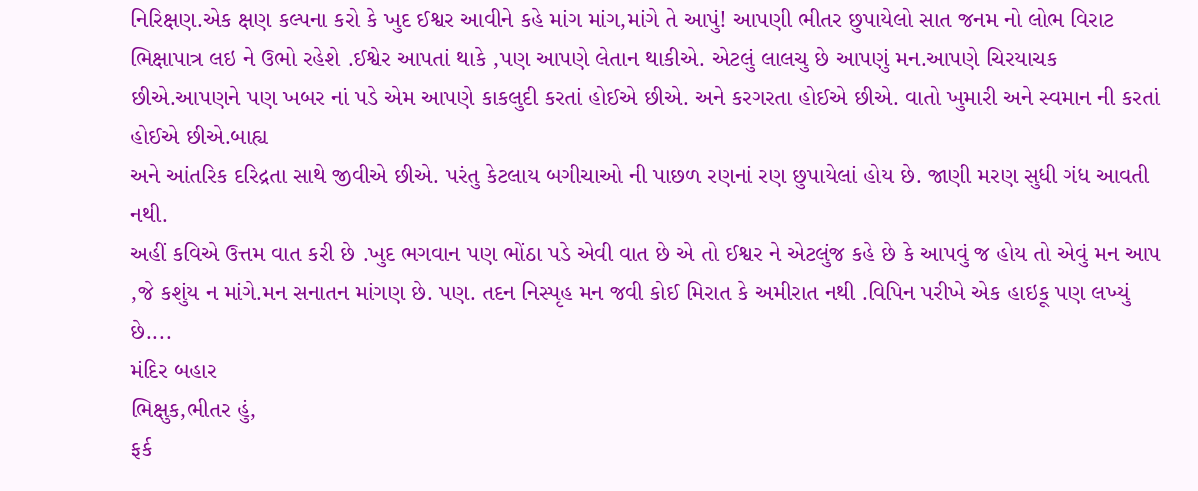નિરિક્ષણ.એક ક્ષણ કલ્પના કરો કે ખુદ ઈશ્વર આવીને કહે માંગ માંગ,માંગે તે આપું! આપણી ભીતર છુપાયેલો સાત જનમ નો લોભ વિરાટ ભિક્ષાપાત્ર લઇ ને ઉભો રહેશે .ઈશ્વેર આપતાં થાકે ,પણ આપણે લેતાન થાકીએ. એટલું લાલચુ છે આપણું મન.આપણે ચિરયાચક છીએ.આપણને પણ ખબર નાં પડે એમ આપણે કાકલુદી કરતાં હોઈએ છીએ. અને કરગરતા હોઈએ છીએ. વાતો ખુમારી અને સ્વમાન ની કરતાં હોઈએ છીએ.બાહ્ય
અને આંતરિક દરિદ્રતા સાથે જીવીએ છીએ. પરંતુ કેટલાય બગીચાઓ ની પાછળ રણનાં રણ છુપાયેલાં હોય છે. જાણી મરણ સુધી ગંધ આવતી નથી.
અહીં કવિએ ઉત્તમ વાત કરી છે .ખુદ ભગવાન પણ ભોંઠા પડે એવી વાત છે એ તો ઈશ્વર ને એટલુંજ કહે છે કે આપવું જ હોય તો એવું મન આપ ,જે કશુંય ન માંગે.મન સનાતન માંગણ છે. પણ. તદન નિસ્પૃહ મન જવી કોઈ મિરાત કે અમીરાત નથી .વિપિન પરીખે એક હાઇકૂ પણ લખ્યું છે....
મંદિર બહાર
ભિક્ષુક,ભીતર હું,
ફર્ક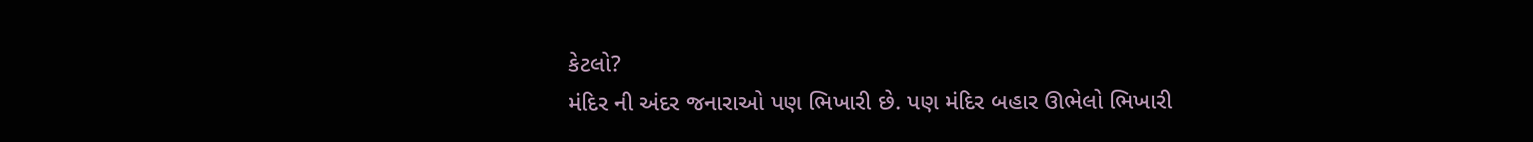કેટલો?
મંદિર ની અંદર જનારાઓ પણ ભિખારી છે. પણ મંદિર બહાર ઊભેલો ભિખારી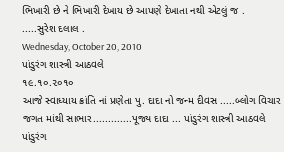ભિખારી છે ને ભિખારી દેખાય છે આપણે દેખાતા નથી એટલું જ .
.....સુરેશ દલાલ .
Wednesday, October 20, 2010
પાંડુરંગ શાસ્ત્રી આઠવલે
૧૯.૧૦.૨૦૧૦
આજે સ્વાધ્યાય ક્રાંતિ નાં પ્રણેતા પુ. દાદા નો જન્મ દીવસ .....બ્લોગ વિચાર જગત માંથી સાભાર.............પૂજ્ય દાદા ... પાંડુરંગ શાસ્ત્રી આઠવલે
પાંડુરંગ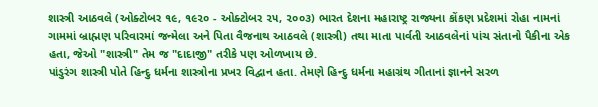શાસ્ત્રી આઠવલે (ઓક્ટોબર ૧૯, ૧૯૨૦ - ઓક્ટોબર ૨૫, ૨૦૦૩) ભારત દેશના મહારાષ્ટ્ર રાજ્યના કોંકણ પ્રદેશમાં રોહા નામનાં ગામમાં બ્રાહ્મણ પરિવારમાં જન્મેલા અને પિતા વૈજનાથ આઠવલે (શાસ્ત્રી) તથા માતા પાર્વતી આઠવલેનાં પાંચ સંતાનો પૈકીના એક હતા, જેઓ "શાસ્ત્રી" તેમ જ "દાદાજી" તરીકે પણ ઓળખાય છે.
પાંડુરંગ શાસ્ત્રી પોતે હિન્દુ ધર્મના શાસ્ત્રોના પ્રખર વિદ્વાન હતા. તેમણે હિન્દુ ધર્મના મહાગ્રંથ ગીતાનાં જ્ઞાનને સરળ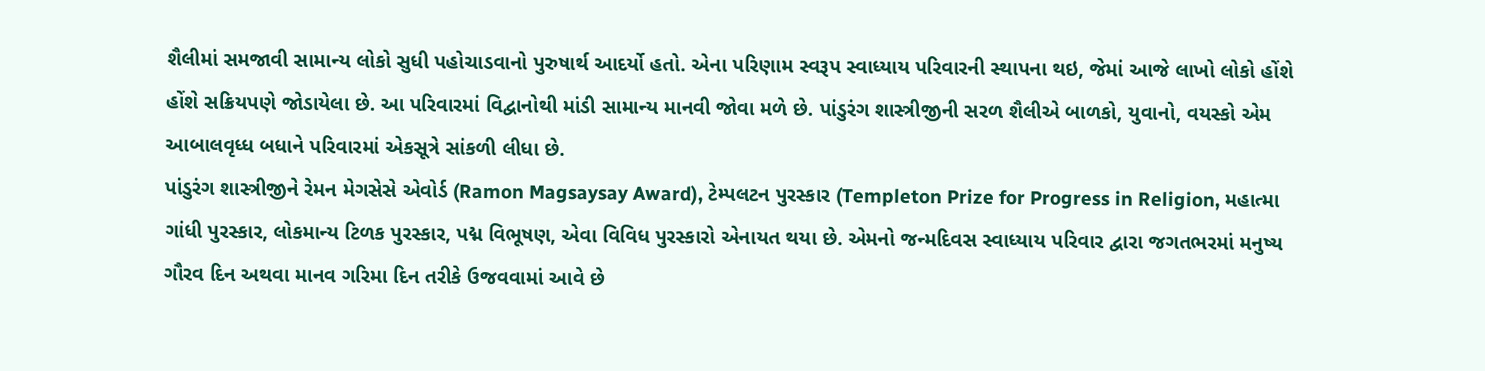શૈલીમાં સમજાવી સામાન્ય લોકો સુધી પહોચાડવાનો પુરુષાર્થ આદર્યો હતો. એના પરિણામ સ્વરૂપ સ્વાધ્યાય પરિવારની સ્થાપના થઇ, જેમાં આજે લાખો લોકો હોંશે હોંશે સક્રિયપણે જોડાયેલા છે. આ પરિવારમાં વિદ્વાનોથી માંડી સામાન્ય માનવી જોવા મળે છે. પાંડુરંગ શાસ્ત્રીજીની સરળ શૈલીએ બાળકો, યુવાનો, વયસ્કો એમ આબાલવૃધ્ધ બધાને પરિવારમાં એકસૂત્રે સાંકળી લીધા છે.
પાંડુરંગ શાસ્ત્રીજીને રેમન મેગસેસે એવોર્ડ (Ramon Magsaysay Award), ટેમ્પલટન પુરસ્કાર (Templeton Prize for Progress in Religion, મહાત્મા ગાંધી પુરસ્કાર, લોકમાન્ય ટિળક પુરસ્કાર, પદ્મ વિભૂષણ, એવા વિવિધ પુરસ્કારો એનાયત થયા છે. એમનો જન્મદિવસ સ્વાધ્યાય પરિવાર દ્વારા જગતભરમાં મનુષ્ય ગૌરવ દિન અથવા માનવ ગરિમા દિન તરીકે ઉજવવામાં આવે છે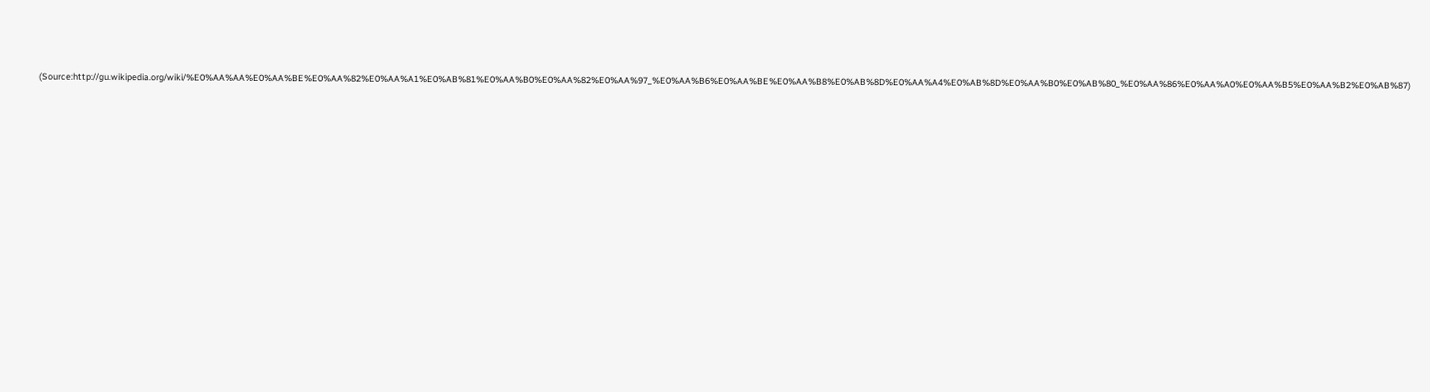(Source:http://gu.wikipedia.org/wiki/%E0%AA%AA%E0%AA%BE%E0%AA%82%E0%AA%A1%E0%AB%81%E0%AA%B0%E0%AA%82%E0%AA%97_%E0%AA%B6%E0%AA%BE%E0%AA%B8%E0%AB%8D%E0%AA%A4%E0%AB%8D%E0%AA%B0%E0%AB%80_%E0%AA%86%E0%AA%A0%E0%AA%B5%E0%AA%B2%E0%AB%87)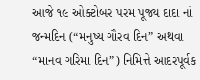આજે ૧૯ ઓક્ટોબર પરમ પૂજ્ય દાદા નાં જન્મદિન (“મનુષ્ય ગૌરવ દિન” અથવા “માનવ ગરિમા દિન”) નિમિત્તે આદરપૂર્વક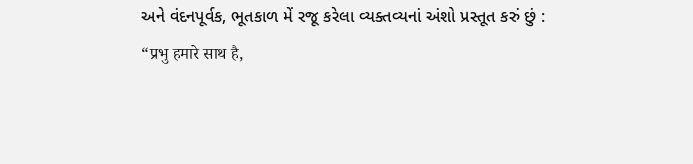અને વંદનપૂર્વક, ભૂતકાળ મેં રજૂ કરેલા વ્યક્તવ્યનાં અંશો પ્રસ્તૂત કરું છું :
“प्रभु हमारे साथ है,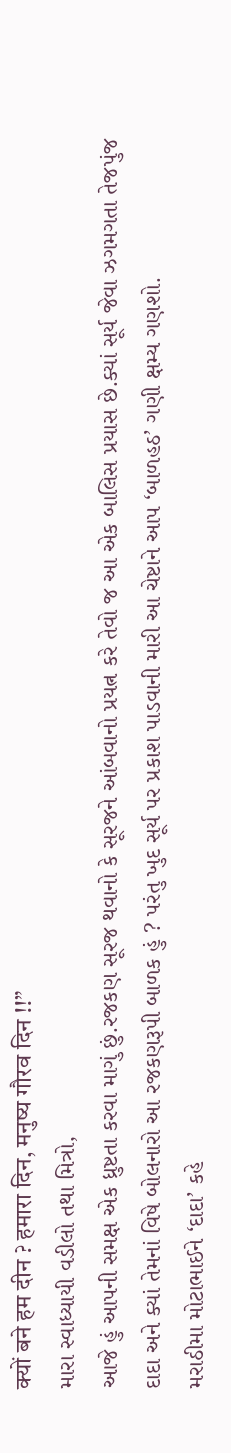क्यों बने हम दीन ? हमारा दिन, मनुष्य गौरव दिन !!”
મારા સ્વાધ્યાયી વડીલો તથા મિત્રો,
આજે હું આપની સમક્ષ એક ધ્રુષ્ટતા કરવા માગું છું.રજકણ સૂરજ થવાનો કે સૂરજને આંબવાનો પ્રયત્ન કરે તેવો જ આ એક બાલિસ પ્રયાસ છે.ક્યાં સૂર્ય જેવા ઝગમગતા તેજપુંજ દાદા અને ક્યાં તેમનાં વિષે બોલનારો આ રજકણરૂપી બાળક હું ? પરંતુ ખુદ સૂર્ય પર પ્રકાશ પાડવાની મારી આ ચેષ્ટાને આપ ‘બાળહઠ’ ગણી ક્ષમ્ય ગણશો.
મરાઠીમા મોટાભાઈને ‘દાદા’ કહે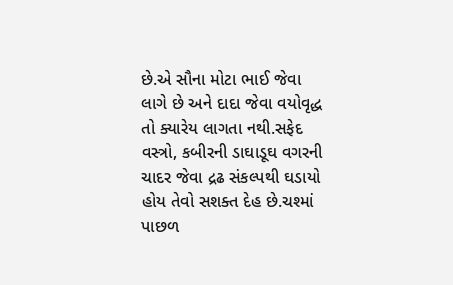છે.એ સૌના મોટા ભાઈ જેવા લાગે છે અને દાદા જેવા વયોવૃદ્ધ તો ક્યારેય લાગતા નથી.સફેદ વસ્ત્રો, કબીરની ડાઘાડૂઘ વગરની ચાદર જેવા દ્રઢ સંકલ્પથી ઘડાયો હોય તેવો સશક્ત દેહ છે.ચશ્માં પાછળ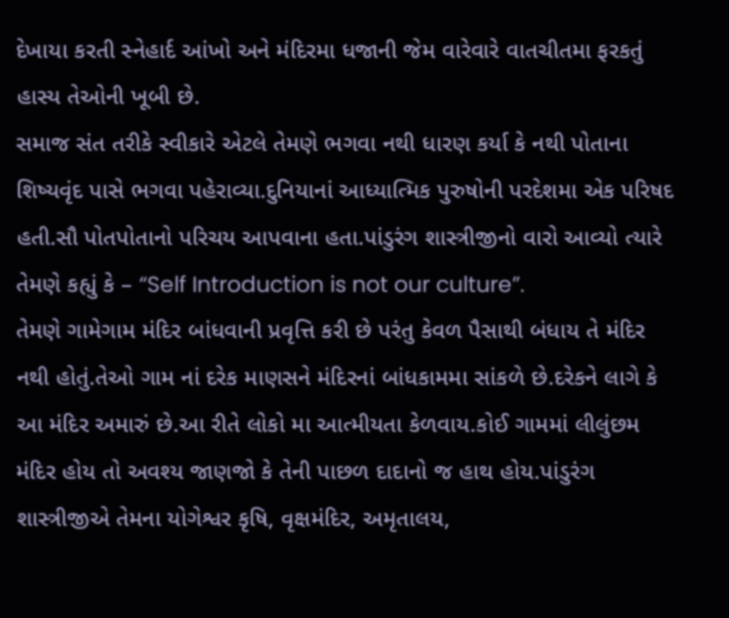દેખાયા કરતી સ્નેહાર્દ આંખો અને મંદિરમા ધજાની જેમ વારેવારે વાતચીતમા ફરકતું હાસ્ય તેઓની ખૂબી છે.
સમાજ સંત તરીકે સ્વીકારે એટલે તેમણે ભગવા નથી ધારણ કર્યા કે નથી પોતાના શિષ્યવૃંદ પાસે ભગવા પહેરાવ્યા.દુનિયાનાં આધ્યાત્મિક પુરુષોની પરદેશમા એક પરિષદ હતી.સૌ પોતપોતાનો પરિચય આપવાના હતા.પાંડુરંગ શાસ્ત્રીજીનો વારો આવ્યો ત્યારે તેમણે કહ્યું કે – “Self Introduction is not our culture”.
તેમણે ગામેગામ મંદિર બાંધવાની પ્રવૃત્તિ કરી છે પરંતુ કેવળ પૈસાથી બંધાય તે મંદિર નથી હોતું.તેઓ ગામ નાં દરેક માણસને મંદિરનાં બાંધકામમા સાંકળે છે.દરેકને લાગે કે આ મંદિર અમારું છે.આ રીતે લોકો મા આત્મીયતા કેળવાય.કોઈ ગામમાં લીલુંછમ મંદિર હોય તો અવશ્ય જાણજો કે તેની પાછળ દાદાનો જ હાથ હોય.પાંડુરંગ શાસ્ત્રીજીએ તેમના યોગેશ્વર કૃષિ, વૃક્ષમંદિર, અમૃતાલય,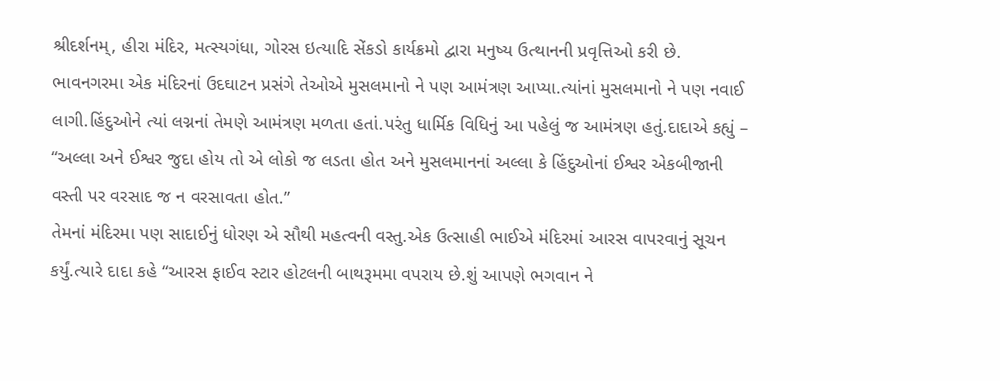શ્રીદર્શનમ્, હીરા મંદિર, મત્સ્યગંધા, ગોરસ ઇત્યાદિ સેંકડો કાર્યક્રમો દ્વારા મનુષ્ય ઉત્થાનની પ્રવૃત્તિઓ કરી છે.
ભાવનગરમા એક મંદિરનાં ઉદઘાટન પ્રસંગે તેઓએ મુસલમાનો ને પણ આમંત્રણ આપ્યા.ત્યાંનાં મુસલમાનો ને પણ નવાઈ લાગી.હિંદુઓને ત્યાં લગ્નનાં તેમણે આમંત્રણ મળતા હતાં.પરંતુ ધાર્મિક વિધિનું આ પહેલું જ આમંત્રણ હતું.દાદાએ કહ્યું – “અલ્લા અને ઈશ્વર જુદા હોય તો એ લોકો જ લડતા હોત અને મુસલમાનનાં અલ્લા કે હિંદુઓનાં ઈશ્વર એકબીજાની વસ્તી પર વરસાદ જ ન વરસાવતા હોત.”
તેમનાં મંદિરમા પણ સાદાઈનું ધોરણ એ સૌથી મહત્વની વસ્તુ.એક ઉત્સાહી ભાઈએ મંદિરમાં આરસ વાપરવાનું સૂચન કર્યું.ત્યારે દાદા કહે “આરસ ફાઈવ સ્ટાર હોટલની બાથરૂમમા વપરાય છે.શું આપણે ભગવાન ને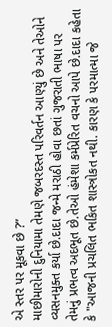એ સ્તર પર મૂકવા છે ?”
માછીમારોની દુનિયામા તેમણે જબરદસ્ત પરિવર્તન આણ્યું છે અને તેઓને વ્યસનમુક્ત કર્યા છે.દાદા જન્મે મરાઠી હોવા છતાં ગુજરાતી ભાષા પર તેમનું પ્રભત્વ અદભૂત છે.તેઓ હંમેશા કર્મપ્રેરિત વચનો આપે છે.દાદા કહેતા કે "આજની પ્રચલિત ભકિત શાસ્ત્રોકત નથી. કારણ કે પરમાત્મા જે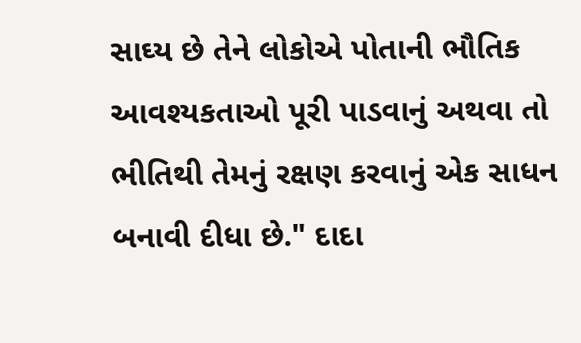સાઘ્ય છે તેને લોકોએ પોતાની ભૌતિક આવશ્યકતાઓ પૂરી પાડવાનું અથવા તો ભીતિથી તેમનું રક્ષણ કરવાનું એક સાધન બનાવી દીધા છે." દાદા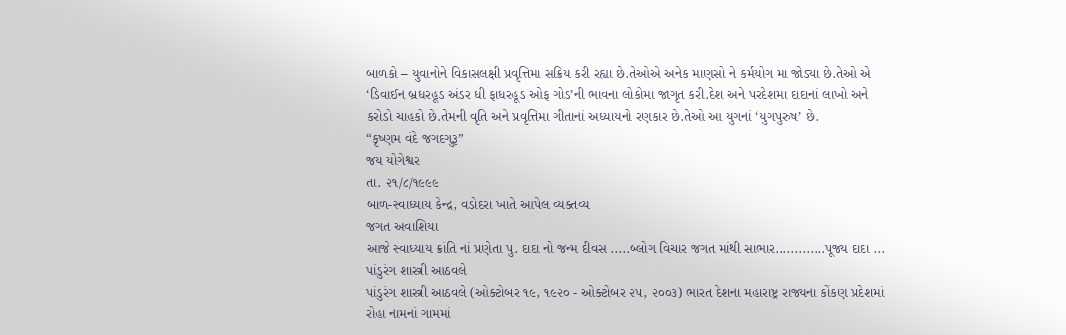બાળકો – યુવાનોને વિકાસલક્ષી પ્રવૃત્તિમા સક્રિય કરી રહ્યા છે.તેઓએ અનેક માણસો ને કર્મયોગ મા જોડ્યા છે.તેઓ એ ‘ડિવાઈન બ્રધરહૂડ અંડર ધી ફાધરહૂડ ઓફ ગોડ’ની ભાવના લોકોમા જાગૃત કરી.દેશ અને પરદેશમા દાદાનાં લાખો અને કરોડો ચાહકો છે.તેમની વૃતિ અને પ્રવૃત્તિમા ગીતાનાં અધ્યાયનો રણકાર છે.તેઓ આ યુગનાં ‘યુગપુરુષ’ છે.
“કૃષ્ણમ વંદે જગદગુરૂ”
જય યોગેશ્વર
તા. ૨૧/૮/૧૯૯૯
બાળ-સ્વાધ્યાય કેન્દ્ર, વડોદરા ખાતે આપેલ વ્યક્તવ્ય
જગત અવાશિયા
આજે સ્વાધ્યાય ક્રાંતિ નાં પ્રણેતા પુ. દાદા નો જન્મ દીવસ .....બ્લોગ વિચાર જગત માંથી સાભાર.............પૂજ્ય દાદા ... પાંડુરંગ શાસ્ત્રી આઠવલે
પાંડુરંગ શાસ્ત્રી આઠવલે (ઓક્ટોબર ૧૯, ૧૯૨૦ - ઓક્ટોબર ૨૫, ૨૦૦૩) ભારત દેશના મહારાષ્ટ્ર રાજ્યના કોંકણ પ્રદેશમાં રોહા નામનાં ગામમાં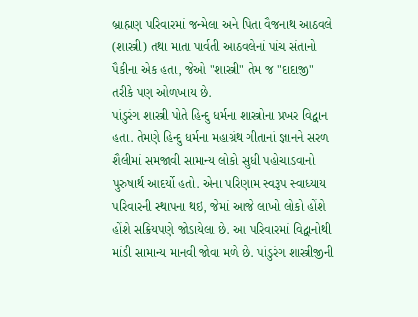બ્રાહ્મણ પરિવારમાં જન્મેલા અને પિતા વૈજનાથ આઠવલે (શાસ્ત્રી) તથા માતા પાર્વતી આઠવલેનાં પાંચ સંતાનો પૈકીના એક હતા, જેઓ "શાસ્ત્રી" તેમ જ "દાદાજી" તરીકે પણ ઓળખાય છે.
પાંડુરંગ શાસ્ત્રી પોતે હિન્દુ ધર્મના શાસ્ત્રોના પ્રખર વિદ્વાન હતા. તેમણે હિન્દુ ધર્મના મહાગ્રંથ ગીતાનાં જ્ઞાનને સરળ શૈલીમાં સમજાવી સામાન્ય લોકો સુધી પહોચાડવાનો પુરુષાર્થ આદર્યો હતો. એના પરિણામ સ્વરૂપ સ્વાધ્યાય પરિવારની સ્થાપના થઇ, જેમાં આજે લાખો લોકો હોંશે હોંશે સક્રિયપણે જોડાયેલા છે. આ પરિવારમાં વિદ્વાનોથી માંડી સામાન્ય માનવી જોવા મળે છે. પાંડુરંગ શાસ્ત્રીજીની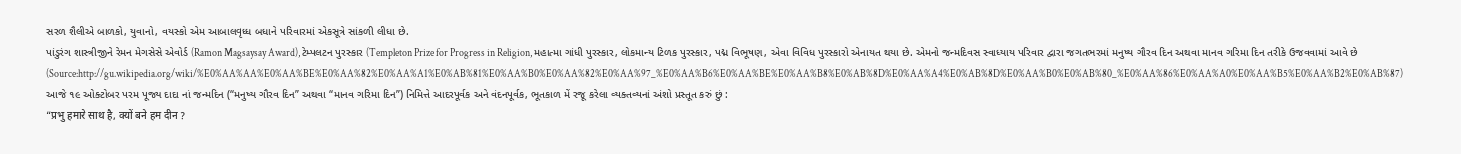સરળ શૈલીએ બાળકો, યુવાનો, વયસ્કો એમ આબાલવૃધ્ધ બધાને પરિવારમાં એકસૂત્રે સાંકળી લીધા છે.
પાંડુરંગ શાસ્ત્રીજીને રેમન મેગસેસે એવોર્ડ (Ramon Magsaysay Award), ટેમ્પલટન પુરસ્કાર (Templeton Prize for Progress in Religion, મહાત્મા ગાંધી પુરસ્કાર, લોકમાન્ય ટિળક પુરસ્કાર, પદ્મ વિભૂષણ, એવા વિવિધ પુરસ્કારો એનાયત થયા છે. એમનો જન્મદિવસ સ્વાધ્યાય પરિવાર દ્વારા જગતભરમાં મનુષ્ય ગૌરવ દિન અથવા માનવ ગરિમા દિન તરીકે ઉજવવામાં આવે છે
(Source:http://gu.wikipedia.org/wiki/%E0%AA%AA%E0%AA%BE%E0%AA%82%E0%AA%A1%E0%AB%81%E0%AA%B0%E0%AA%82%E0%AA%97_%E0%AA%B6%E0%AA%BE%E0%AA%B8%E0%AB%8D%E0%AA%A4%E0%AB%8D%E0%AA%B0%E0%AB%80_%E0%AA%86%E0%AA%A0%E0%AA%B5%E0%AA%B2%E0%AB%87)
આજે ૧૯ ઓક્ટોબર પરમ પૂજ્ય દાદા નાં જન્મદિન (“મનુષ્ય ગૌરવ દિન” અથવા “માનવ ગરિમા દિન”) નિમિત્તે આદરપૂર્વક અને વંદનપૂર્વક, ભૂતકાળ મેં રજૂ કરેલા વ્યક્તવ્યનાં અંશો પ્રસ્તૂત કરું છું :
“प्रभु हमारे साथ है, क्यों बने हम दीन ?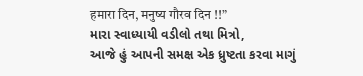हमारा दिन, मनुष्य गौरव दिन !!”
મારા સ્વાધ્યાયી વડીલો તથા મિત્રો,
આજે હું આપની સમક્ષ એક ધ્રુષ્ટતા કરવા માગું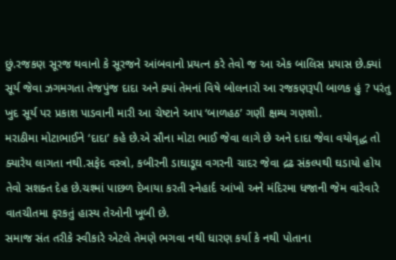છું.રજકણ સૂરજ થવાનો કે સૂરજને આંબવાનો પ્રયત્ન કરે તેવો જ આ એક બાલિસ પ્રયાસ છે.ક્યાં સૂર્ય જેવા ઝગમગતા તેજપુંજ દાદા અને ક્યાં તેમનાં વિષે બોલનારો આ રજકણરૂપી બાળક હું ? પરંતુ ખુદ સૂર્ય પર પ્રકાશ પાડવાની મારી આ ચેષ્ટાને આપ ‘બાળહઠ’ ગણી ક્ષમ્ય ગણશો.
મરાઠીમા મોટાભાઈને ‘દાદા’ કહે છે.એ સૌના મોટા ભાઈ જેવા લાગે છે અને દાદા જેવા વયોવૃદ્ધ તો ક્યારેય લાગતા નથી.સફેદ વસ્ત્રો, કબીરની ડાઘાડૂઘ વગરની ચાદર જેવા દ્રઢ સંકલ્પથી ઘડાયો હોય તેવો સશક્ત દેહ છે.ચશ્માં પાછળ દેખાયા કરતી સ્નેહાર્દ આંખો અને મંદિરમા ધજાની જેમ વારેવારે વાતચીતમા ફરકતું હાસ્ય તેઓની ખૂબી છે.
સમાજ સંત તરીકે સ્વીકારે એટલે તેમણે ભગવા નથી ધારણ કર્યા કે નથી પોતાના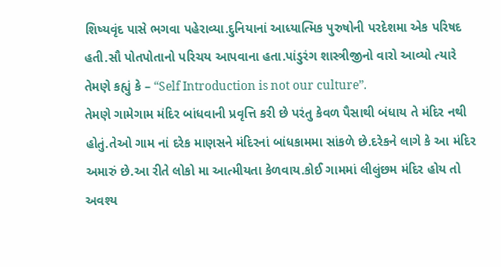શિષ્યવૃંદ પાસે ભગવા પહેરાવ્યા.દુનિયાનાં આધ્યાત્મિક પુરુષોની પરદેશમા એક પરિષદ હતી.સૌ પોતપોતાનો પરિચય આપવાના હતા.પાંડુરંગ શાસ્ત્રીજીનો વારો આવ્યો ત્યારે તેમણે કહ્યું કે – “Self Introduction is not our culture”.
તેમણે ગામેગામ મંદિર બાંધવાની પ્રવૃત્તિ કરી છે પરંતુ કેવળ પૈસાથી બંધાય તે મંદિર નથી હોતું.તેઓ ગામ નાં દરેક માણસને મંદિરનાં બાંધકામમા સાંકળે છે.દરેકને લાગે કે આ મંદિર અમારું છે.આ રીતે લોકો મા આત્મીયતા કેળવાય.કોઈ ગામમાં લીલુંછમ મંદિર હોય તો અવશ્ય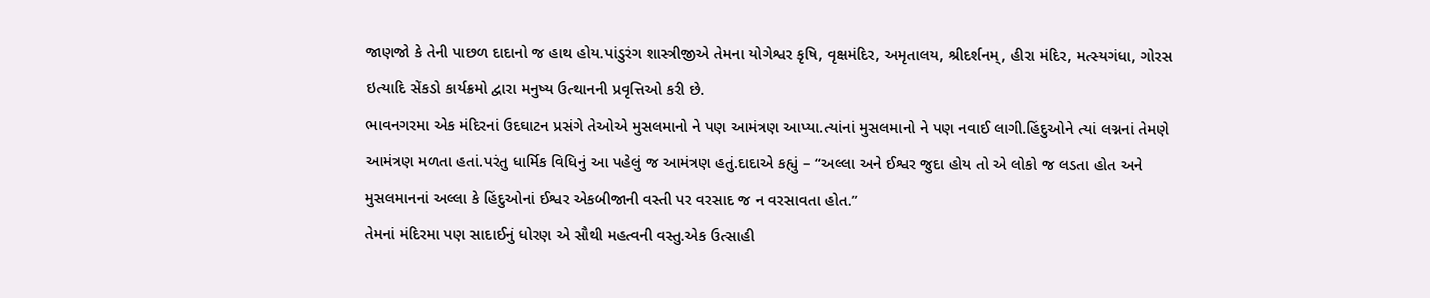જાણજો કે તેની પાછળ દાદાનો જ હાથ હોય.પાંડુરંગ શાસ્ત્રીજીએ તેમના યોગેશ્વર કૃષિ, વૃક્ષમંદિર, અમૃતાલય, શ્રીદર્શનમ્, હીરા મંદિર, મત્સ્યગંધા, ગોરસ ઇત્યાદિ સેંકડો કાર્યક્રમો દ્વારા મનુષ્ય ઉત્થાનની પ્રવૃત્તિઓ કરી છે.
ભાવનગરમા એક મંદિરનાં ઉદઘાટન પ્રસંગે તેઓએ મુસલમાનો ને પણ આમંત્રણ આપ્યા.ત્યાંનાં મુસલમાનો ને પણ નવાઈ લાગી.હિંદુઓને ત્યાં લગ્નનાં તેમણે આમંત્રણ મળતા હતાં.પરંતુ ધાર્મિક વિધિનું આ પહેલું જ આમંત્રણ હતું.દાદાએ કહ્યું – “અલ્લા અને ઈશ્વર જુદા હોય તો એ લોકો જ લડતા હોત અને મુસલમાનનાં અલ્લા કે હિંદુઓનાં ઈશ્વર એકબીજાની વસ્તી પર વરસાદ જ ન વરસાવતા હોત.”
તેમનાં મંદિરમા પણ સાદાઈનું ધોરણ એ સૌથી મહત્વની વસ્તુ.એક ઉત્સાહી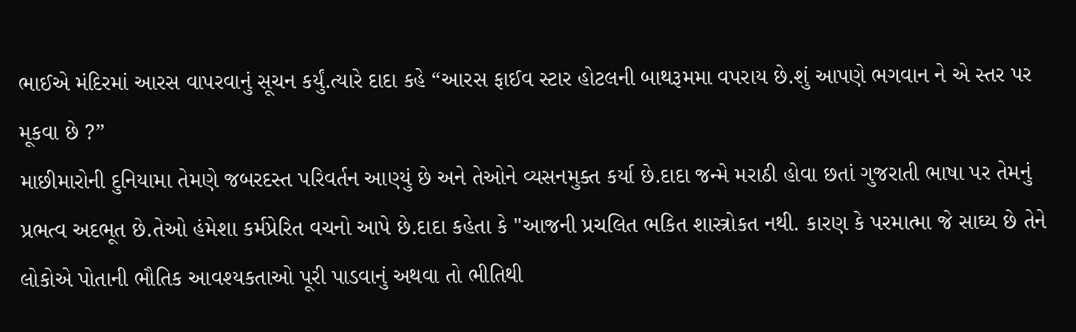ભાઈએ મંદિરમાં આરસ વાપરવાનું સૂચન કર્યું.ત્યારે દાદા કહે “આરસ ફાઈવ સ્ટાર હોટલની બાથરૂમમા વપરાય છે.શું આપણે ભગવાન ને એ સ્તર પર મૂકવા છે ?”
માછીમારોની દુનિયામા તેમણે જબરદસ્ત પરિવર્તન આણ્યું છે અને તેઓને વ્યસનમુક્ત કર્યા છે.દાદા જન્મે મરાઠી હોવા છતાં ગુજરાતી ભાષા પર તેમનું પ્રભત્વ અદભૂત છે.તેઓ હંમેશા કર્મપ્રેરિત વચનો આપે છે.દાદા કહેતા કે "આજની પ્રચલિત ભકિત શાસ્ત્રોકત નથી. કારણ કે પરમાત્મા જે સાઘ્ય છે તેને લોકોએ પોતાની ભૌતિક આવશ્યકતાઓ પૂરી પાડવાનું અથવા તો ભીતિથી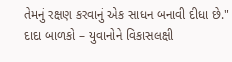તેમનું રક્ષણ કરવાનું એક સાધન બનાવી દીધા છે." દાદા બાળકો – યુવાનોને વિકાસલક્ષી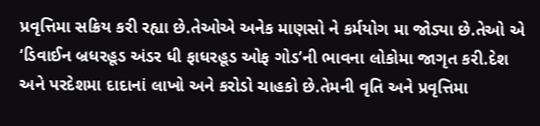પ્રવૃત્તિમા સક્રિય કરી રહ્યા છે.તેઓએ અનેક માણસો ને કર્મયોગ મા જોડ્યા છે.તેઓ એ ‘ડિવાઈન બ્રધરહૂડ અંડર ધી ફાધરહૂડ ઓફ ગોડ’ની ભાવના લોકોમા જાગૃત કરી.દેશ અને પરદેશમા દાદાનાં લાખો અને કરોડો ચાહકો છે.તેમની વૃતિ અને પ્રવૃત્તિમા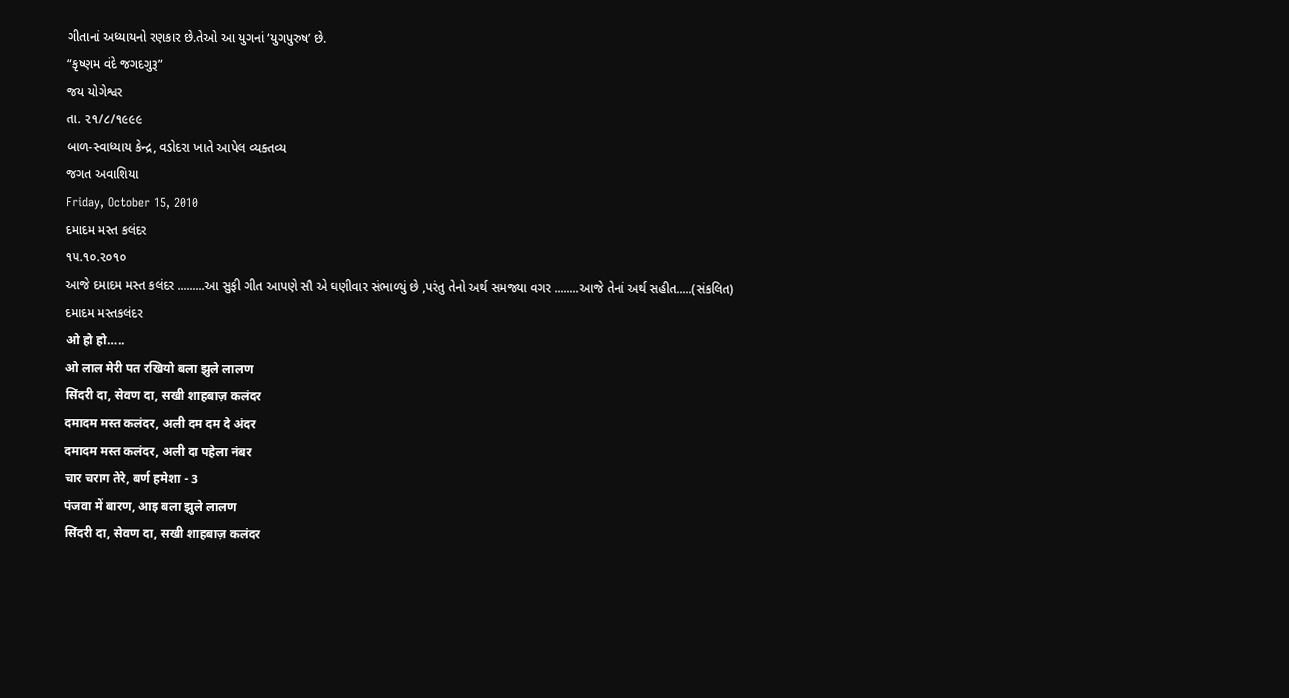ગીતાનાં અધ્યાયનો રણકાર છે.તેઓ આ યુગનાં ‘યુગપુરુષ’ છે.
“કૃષ્ણમ વંદે જગદગુરૂ”
જય યોગેશ્વર
તા. ૨૧/૮/૧૯૯૯
બાળ-સ્વાધ્યાય કેન્દ્ર, વડોદરા ખાતે આપેલ વ્યક્તવ્ય
જગત અવાશિયા
Friday, October 15, 2010
દમાદમ મસ્ત કલંદર
૧૫.૧૦.૨૦૧૦
આજે દમાદમ મસ્ત કલંદર .........આ સુફી ગીત આપણે સૌ એ ઘણીવાર સંભાળ્યું છે ,પરંતુ તેનો અર્થ સમજ્યા વગર ........આજે તેનાં અર્થ સહીત.....(સંકલિત)
દમાદમ મસ્તકલંદર
ओ हो हो…..
ओ लाल मेरी पत रखियो बला झुले लालण
सिंदरी दा, सेवण दा, सखी शाहबाज़ कलंदर
दमादम मस्त कलंदर, अली दम दम दे अंदर
दमादम मस्त कलंदर, अली दा पहेला नंबर
चार चराग तेरे, बर्ण हमेशा - 3
पंजवा में बारण, आइ बला झुले लालण
सिंदरी दा, सेवण दा, सखी शाहबाज़ कलंदर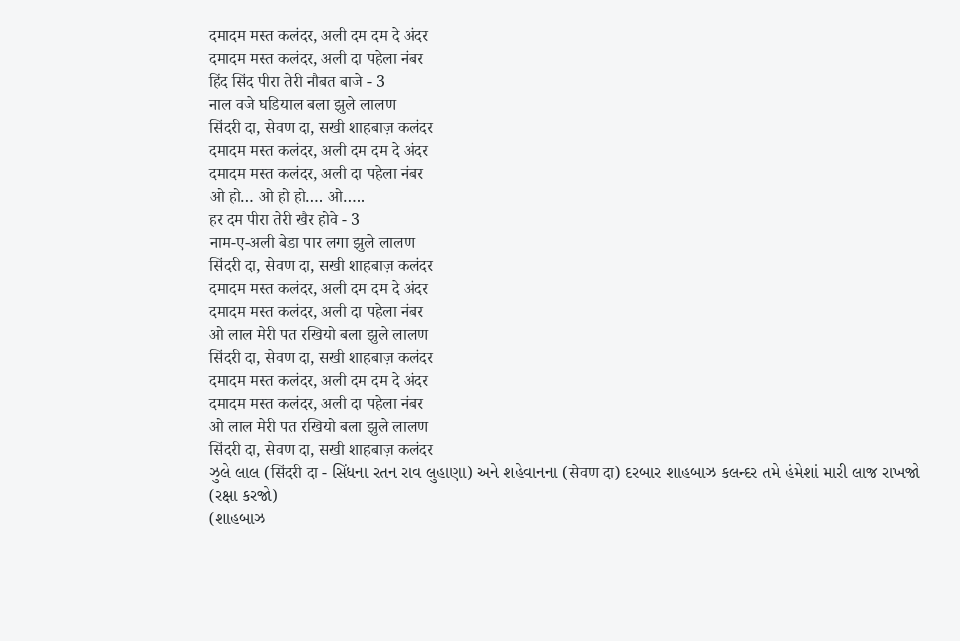दमादम मस्त कलंदर, अली दम दम दे अंदर
दमादम मस्त कलंदर, अली दा पहेला नंबर
हिंद सिंद पीरा तेरी नौबत बाजे - 3
नाल वजे घडियाल बला झुले लालण
सिंदरी दा, सेवण दा, सखी शाहबाज़ कलंदर
दमादम मस्त कलंदर, अली दम दम दे अंदर
दमादम मस्त कलंदर, अली दा पहेला नंबर
ओ हो… ओ हो हो…. ओ…..
हर दम पीरा तेरी खैर होवे - 3
नाम-ए-अली बेडा पार लगा झुले लालण
सिंदरी दा, सेवण दा, सखी शाहबाज़ कलंदर
दमादम मस्त कलंदर, अली दम दम दे अंदर
दमादम मस्त कलंदर, अली दा पहेला नंबर
ओ लाल मेरी पत रखियो बला झुले लालण
सिंदरी दा, सेवण दा, सखी शाहबाज़ कलंदर
दमादम मस्त कलंदर, अली दम दम दे अंदर
दमादम मस्त कलंदर, अली दा पहेला नंबर
ओ लाल मेरी पत रखियो बला झुले लालण
सिंदरी दा, सेवण दा, सखी शाहबाज़ कलंदर
ઝુલે લાલ (सिंदरी दा - સિંધના રતન રાવ લુહાણા) અને શહેવાનના (सेवण दा) દરબાર શાહબાઝ કલન્દર તમે હંમેશાં મારી લાજ રાખજો (રક્ષા કરજો)
(શાહબાઝ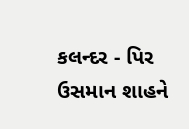કલન્દર - પિર ઉસમાન શાહને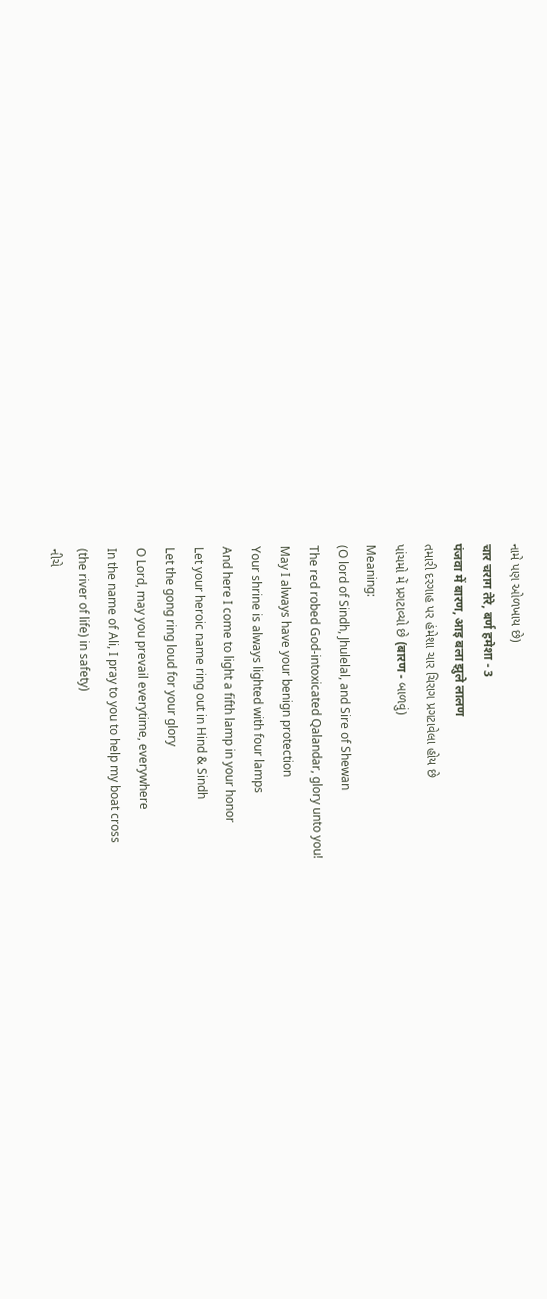નામે પણ ઓળખાય છે)
चार चराग तेरे, बर्ण हमेशा - 3
पंजवा में बारण, आइ बला झुले लालण
તમારી દરગાહ પર હંમેશા ચાર ચિરાગ પ્રગટાવેલા હોય છે
પાંચમો મેં પ્રગટાવ્યો છે (बारण - બાળવું)
Meaning:
(O lord of Sindh, Jhulelal, and Sire of Shewan
The red robed God-intoxicated Qalandar, glory unto you!
May I always have your benign protection
Your shrine is always lighted with four lamps
And here I come to light a fifth lamp in your honor
Let your heroic name ring out in Hind & Sindh
Let the gong ring loud for your glory
O Lord, may you prevail everytime, everywhere
In the name of Ali, I pray to you to help my boat cross
(the river of life) in safety)
નીચે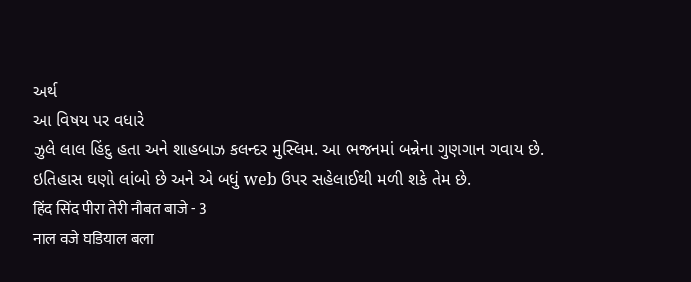અર્થ
આ વિષય પર વધારે
ઝુલે લાલ હિંદુ હતા અને શાહબાઝ કલન્દર મુસ્લિમ. આ ભજનમાં બન્નેના ગુણગાન ગવાય છે.
ઇતિહાસ ઘણો લાંબો છે અને એ બધું web ઉપર સહેલાઈથી મળી શકે તેમ છે.
हिंद सिंद पीरा तेरी नौबत बाजे - 3
नाल वजे घडियाल बला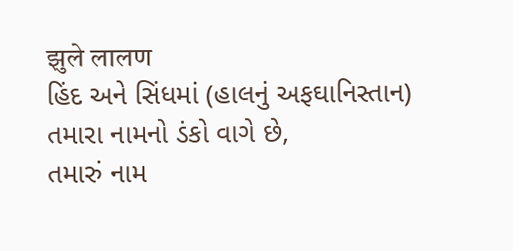झुले लालण
હિંદ અને સિંધમાં (હાલનું અફઘાનિસ્તાન) તમારા નામનો ડંકો વાગે છે,
તમારું નામ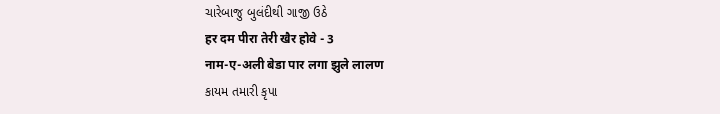ચારેબાજુ બુલંદીથી ગાજી ઉઠે
हर दम पीरा तेरी खैर होवे - 3
नाम-ए-अली बेडा पार लगा झुले लालण
કાયમ તમારી કૃપા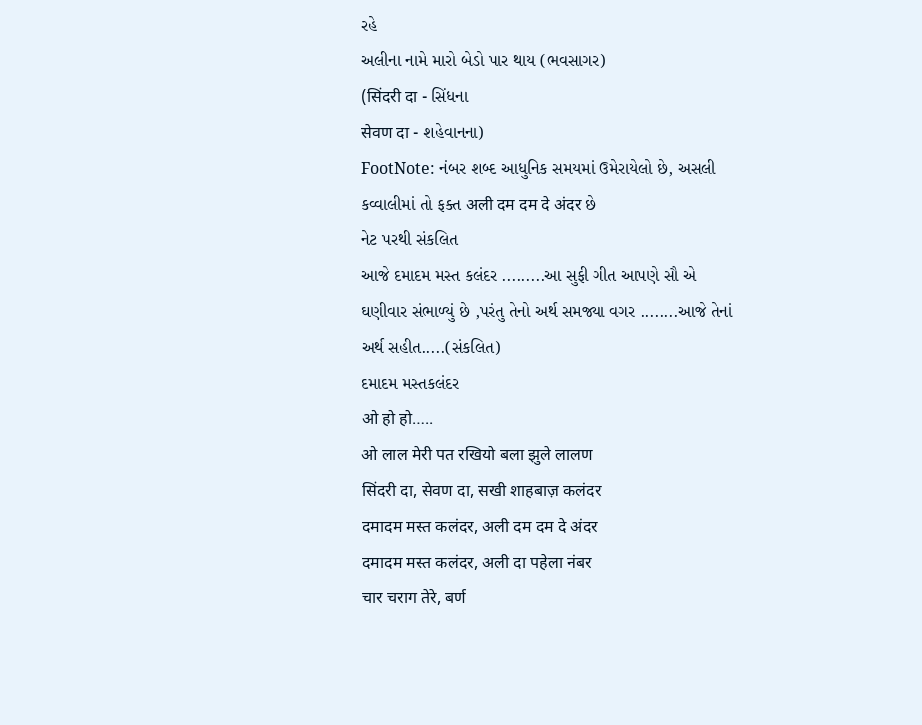રહે
અલીના નામે મારો બેડો પાર થાય (ભવસાગર)
(सिंदरी दा - સિંધના
सेवण दा - શહેવાનના)
FootNote: નંબર શબ્દ આધુનિક સમયમાં ઉમેરાયેલો છે, અસલી કવ્વાલીમાં તો ફક્ત अली दम दम दे अंदर છે
નેટ પરથી સંકલિત
આજે દમાદમ મસ્ત કલંદર .........આ સુફી ગીત આપણે સૌ એ ઘણીવાર સંભાળ્યું છે ,પરંતુ તેનો અર્થ સમજ્યા વગર ........આજે તેનાં અર્થ સહીત.....(સંકલિત)
દમાદમ મસ્તકલંદર
ओ हो हो…..
ओ लाल मेरी पत रखियो बला झुले लालण
सिंदरी दा, सेवण दा, सखी शाहबाज़ कलंदर
दमादम मस्त कलंदर, अली दम दम दे अंदर
दमादम मस्त कलंदर, अली दा पहेला नंबर
चार चराग तेरे, बर्ण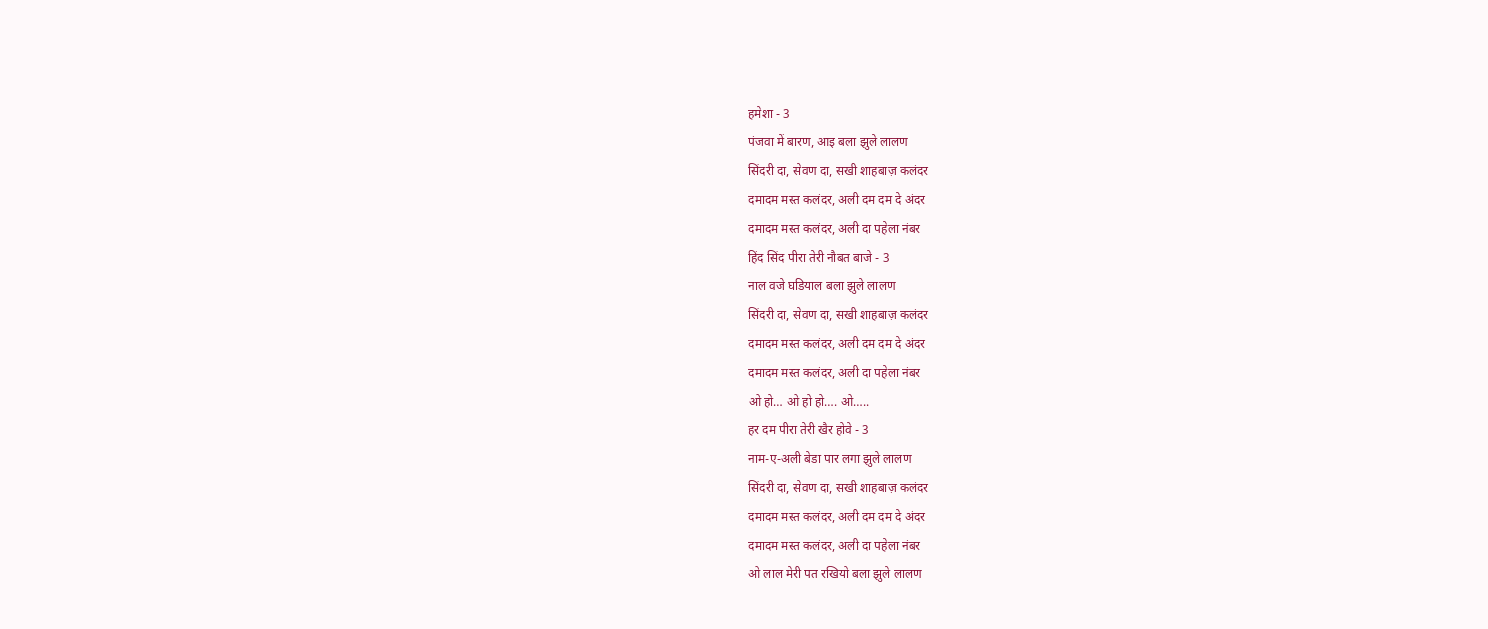हमेशा - 3
पंजवा में बारण, आइ बला झुले लालण
सिंदरी दा, सेवण दा, सखी शाहबाज़ कलंदर
दमादम मस्त कलंदर, अली दम दम दे अंदर
दमादम मस्त कलंदर, अली दा पहेला नंबर
हिंद सिंद पीरा तेरी नौबत बाजे - 3
नाल वजे घडियाल बला झुले लालण
सिंदरी दा, सेवण दा, सखी शाहबाज़ कलंदर
दमादम मस्त कलंदर, अली दम दम दे अंदर
दमादम मस्त कलंदर, अली दा पहेला नंबर
ओ हो… ओ हो हो…. ओ…..
हर दम पीरा तेरी खैर होवे - 3
नाम-ए-अली बेडा पार लगा झुले लालण
सिंदरी दा, सेवण दा, सखी शाहबाज़ कलंदर
दमादम मस्त कलंदर, अली दम दम दे अंदर
दमादम मस्त कलंदर, अली दा पहेला नंबर
ओ लाल मेरी पत रखियो बला झुले लालण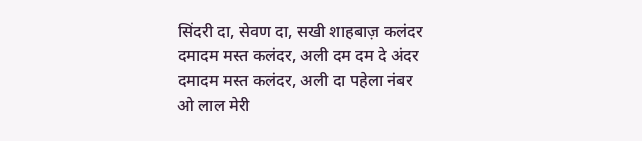सिंदरी दा, सेवण दा, सखी शाहबाज़ कलंदर
दमादम मस्त कलंदर, अली दम दम दे अंदर
दमादम मस्त कलंदर, अली दा पहेला नंबर
ओ लाल मेरी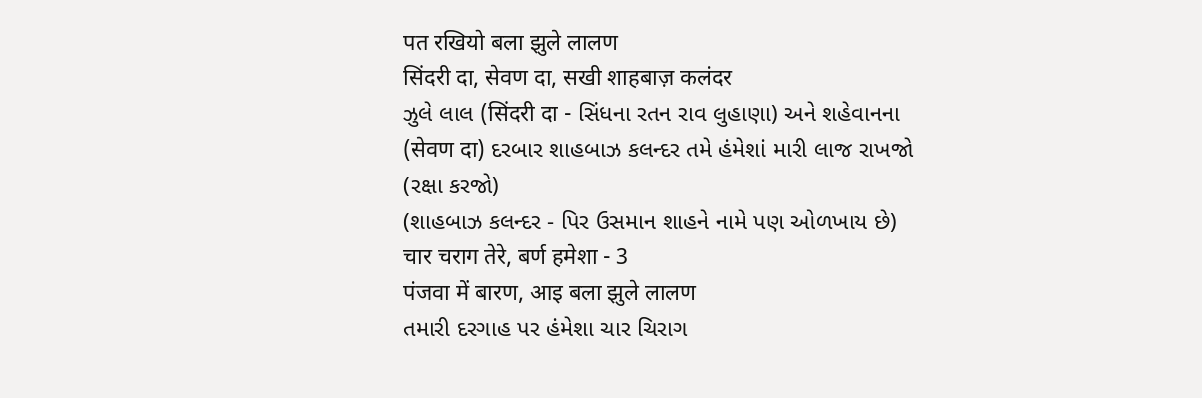पत रखियो बला झुले लालण
सिंदरी दा, सेवण दा, सखी शाहबाज़ कलंदर
ઝુલે લાલ (सिंदरी दा - સિંધના રતન રાવ લુહાણા) અને શહેવાનના (सेवण दा) દરબાર શાહબાઝ કલન્દર તમે હંમેશાં મારી લાજ રાખજો (રક્ષા કરજો)
(શાહબાઝ કલન્દર - પિર ઉસમાન શાહને નામે પણ ઓળખાય છે)
चार चराग तेरे, बर्ण हमेशा - 3
पंजवा में बारण, आइ बला झुले लालण
તમારી દરગાહ પર હંમેશા ચાર ચિરાગ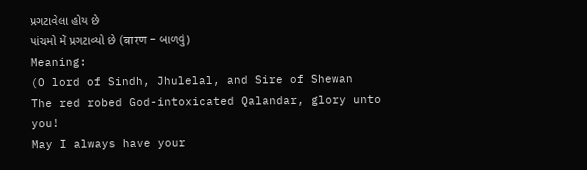પ્રગટાવેલા હોય છે
પાંચમો મેં પ્રગટાવ્યો છે (बारण - બાળવું)
Meaning:
(O lord of Sindh, Jhulelal, and Sire of Shewan
The red robed God-intoxicated Qalandar, glory unto you!
May I always have your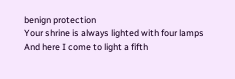benign protection
Your shrine is always lighted with four lamps
And here I come to light a fifth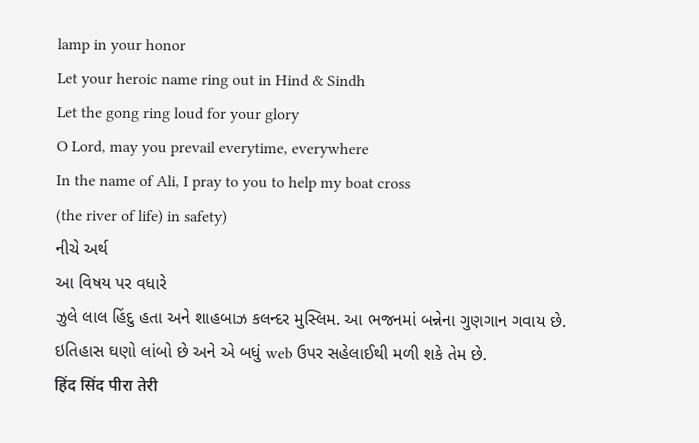lamp in your honor
Let your heroic name ring out in Hind & Sindh
Let the gong ring loud for your glory
O Lord, may you prevail everytime, everywhere
In the name of Ali, I pray to you to help my boat cross
(the river of life) in safety)
નીચે અર્થ
આ વિષય પર વધારે
ઝુલે લાલ હિંદુ હતા અને શાહબાઝ કલન્દર મુસ્લિમ. આ ભજનમાં બન્નેના ગુણગાન ગવાય છે.
ઇતિહાસ ઘણો લાંબો છે અને એ બધું web ઉપર સહેલાઈથી મળી શકે તેમ છે.
हिंद सिंद पीरा तेरी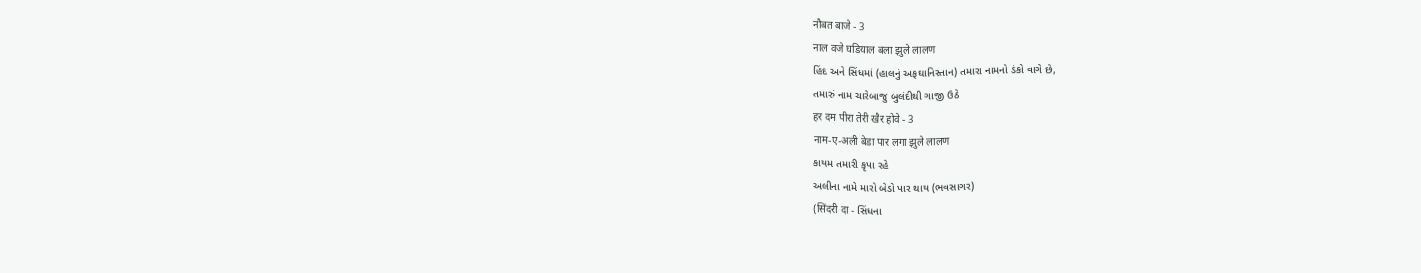नौबत बाजे - 3
नाल वजे घडियाल बला झुले लालण
હિંદ અને સિંધમાં (હાલનું અફઘાનિસ્તાન) તમારા નામનો ડંકો વાગે છે,
તમારું નામ ચારેબાજુ બુલંદીથી ગાજી ઉઠે
हर दम पीरा तेरी खैर होवे - 3
नाम-ए-अली बेडा पार लगा झुले लालण
કાયમ તમારી કૃપા રહે
અલીના નામે મારો બેડો પાર થાય (ભવસાગર)
(सिंदरी दा - સિંધના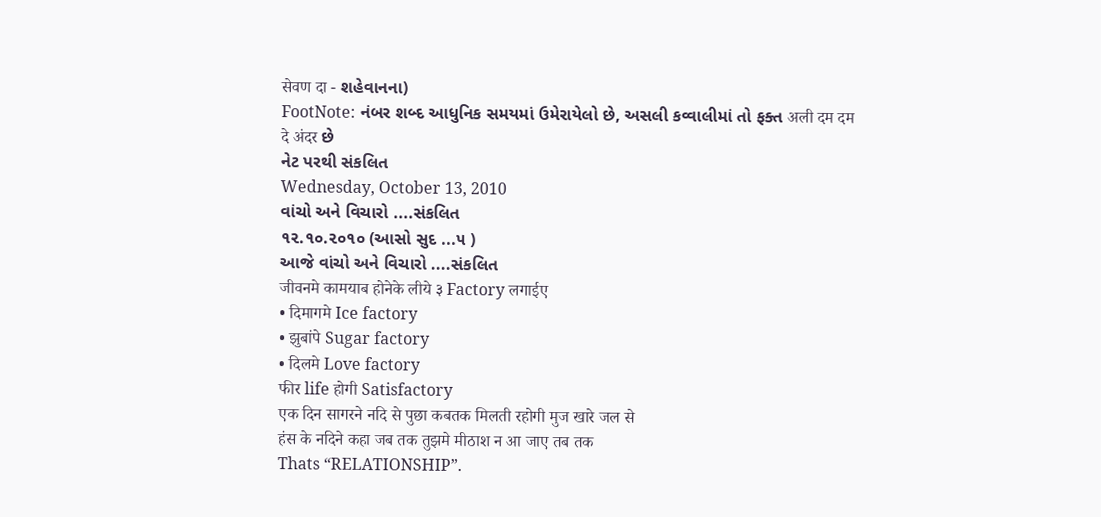सेवण दा - શહેવાનના)
FootNote: નંબર શબ્દ આધુનિક સમયમાં ઉમેરાયેલો છે, અસલી કવ્વાલીમાં તો ફક્ત अली दम दम दे अंदर છે
નેટ પરથી સંકલિત
Wednesday, October 13, 2010
વાંચો અને વિચારો ....સંકલિત
૧૨.૧૦.૨૦૧૦ (આસો સુદ ...૫ )
આજે વાંચો અને વિચારો ....સંકલિત
जीवनमे कामयाब होनेके लीये ३ Factory लगाईए
• दिमागमे Ice factory
• झुबांपे Sugar factory
• दिलमे Love factory
फीर life होगी Satisfactory
एक दिन सागरने नदि से पुछा कबतक मिलती रहोगी मुज खारे जल से
हंस के नदिने कहा जब तक तुझमे मीठाश न आ जाए तब तक
Thats “RELATIONSHIP”.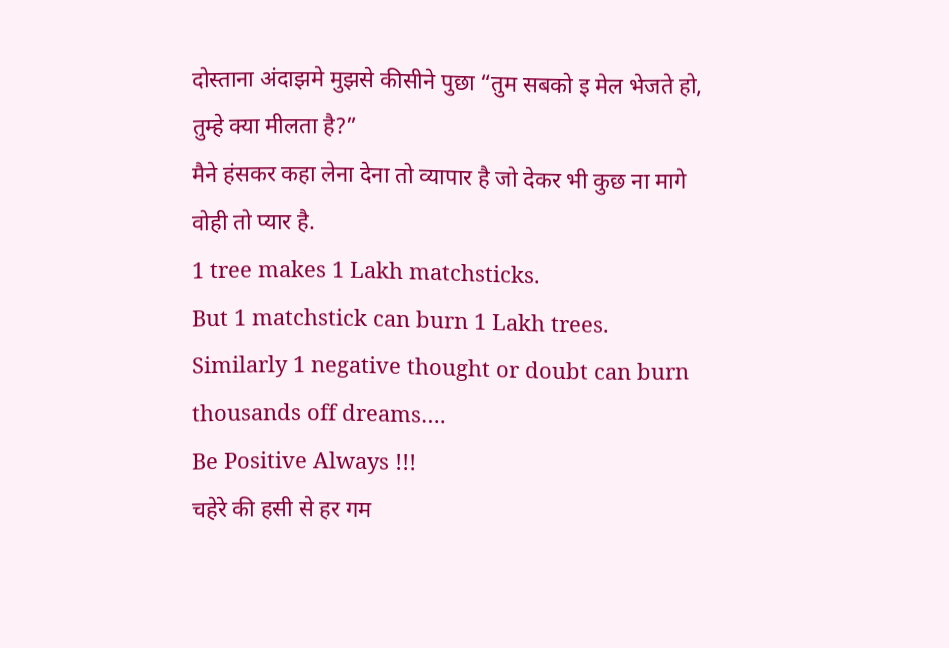दोस्ताना अंदाझमे मुझसे कीसीने पुछा “तुम सबको इ मेल भेजते हो, तुम्हे क्या मीलता है?”
मैने हंसकर कहा लेना देना तो व्यापार है जो देकर भी कुछ ना मागे वोही तो प्यार है.
1 tree makes 1 Lakh matchsticks.
But 1 matchstick can burn 1 Lakh trees.
Similarly 1 negative thought or doubt can burn thousands off dreams….
Be Positive Always !!!
चहेरे की हसी से हर गम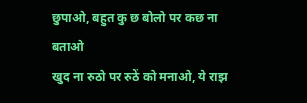छुपाओ, बहुत कु छ बोलो पर कछ ना बताओ
खुद ना रुठो पर रुठें को मनाओ, ये राझ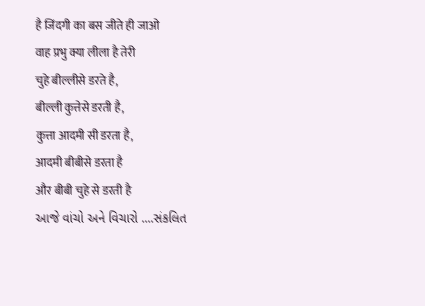है जिंदगी का बस जीते ही जाओ
वाह प्रभु क्या लीला है तेरी
चुहे बील्लीसे डरते है,
बील्ली कुत्तेसे डरती है,
कुत्ता आदमी सी डरता है,
आदमी बीबीसे डरता है
और बीबी चुहे से डरती है
આજે વાંચો અને વિચારો ....સંકલિત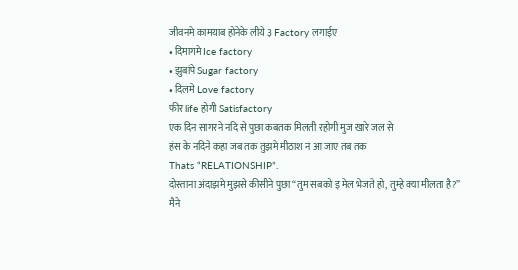जीवनमे कामयाब होनेके लीये ३ Factory लगाईए
• दिमागमे Ice factory
• झुबांपे Sugar factory
• दिलमे Love factory
फीर life होगी Satisfactory
एक दिन सागरने नदि से पुछा कबतक मिलती रहोगी मुज खारे जल से
हंस के नदिने कहा जब तक तुझमे मीठाश न आ जाए तब तक
Thats “RELATIONSHIP”.
दोस्ताना अंदाझमे मुझसे कीसीने पुछा “तुम सबको इ मेल भेजते हो, तुम्हे क्या मीलता है?”
मैने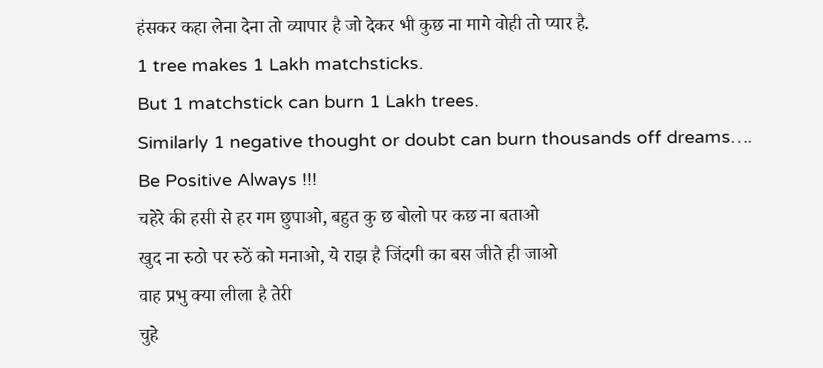हंसकर कहा लेना देना तो व्यापार है जो देकर भी कुछ ना मागे वोही तो प्यार है.
1 tree makes 1 Lakh matchsticks.
But 1 matchstick can burn 1 Lakh trees.
Similarly 1 negative thought or doubt can burn thousands off dreams….
Be Positive Always !!!
चहेरे की हसी से हर गम छुपाओ, बहुत कु छ बोलो पर कछ ना बताओ
खुद ना रुठो पर रुठें को मनाओ, ये राझ है जिंदगी का बस जीते ही जाओ
वाह प्रभु क्या लीला है तेरी
चुहे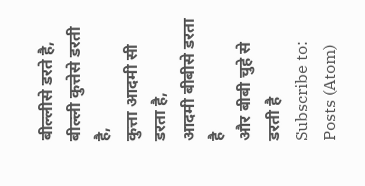बील्लीसे डरते है,
बील्ली कुत्तेसे डरती है,
कुत्ता आदमी सी डरता है,
आदमी बीबीसे डरता है
और बीबी चुहे से डरती है
Subscribe to:
Posts (Atom)